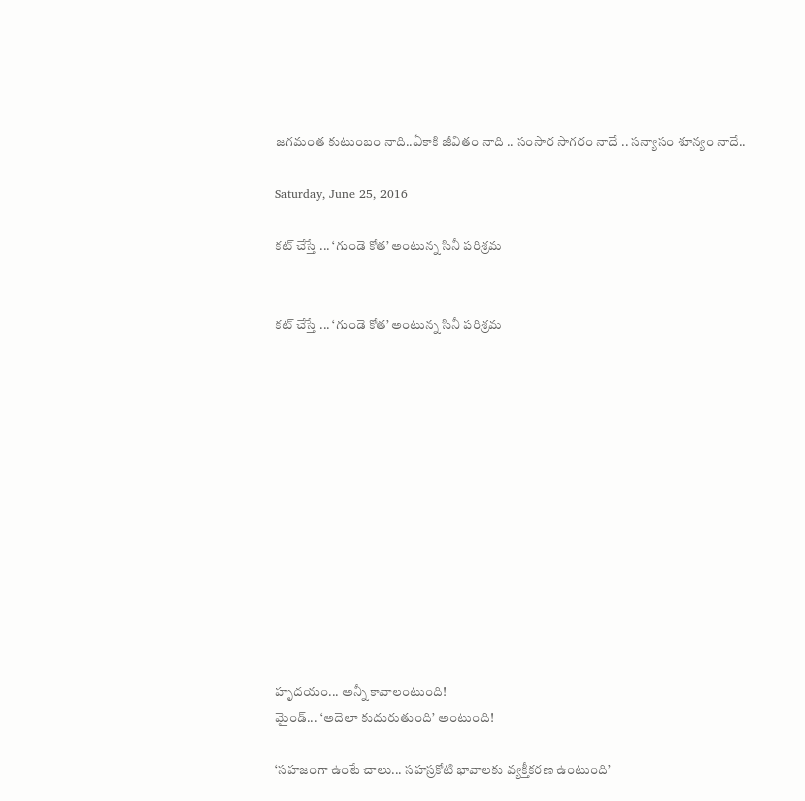జగమంత కుటుంబం నాది..ఏకాకి జీవితం నాది .. సంసార సాగరం నాదే .. సన్యాసం శూన్యం నాదే..

Saturday, June 25, 2016

కట్ చేస్తే ... ‘గుండె కోత’ అంటున్న సినీ పరిశ్రమ


కట్ చేస్తే ... ‘గుండె కోత’ అంటున్న సినీ పరిశ్రమ













హృదయం... అన్నీ కావాలంటుంది!
మైండ్... ‘అదెలా కుదురుతుంది’ అంటుంది!

‘సహజంగా ఉంటే చాలు... సహస్రకోటి భావాలకు వ్యక్తీకరణ ఉంటుంది’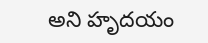అని హృదయం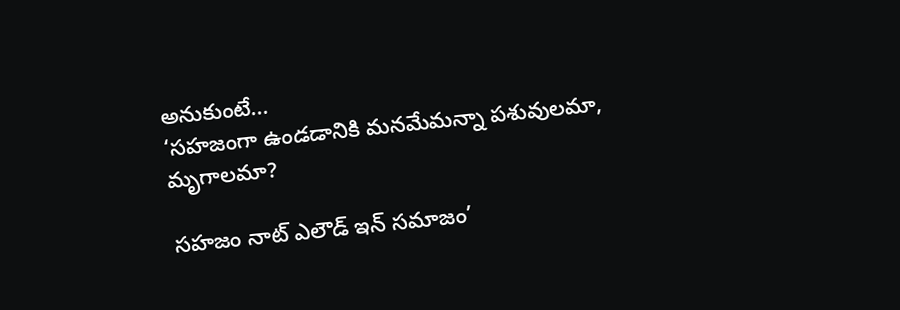అనుకుంటే...
‘సహజంగా ఉండడానికి మనమేమన్నా పశువులమా, మృగాలమా?

సహజం నాట్ ఎలౌడ్ ఇన్ సమాజం’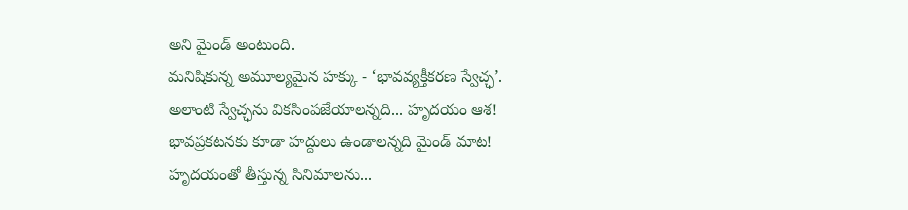అని మైండ్ అంటుంది.
మనిషికున్న అమూల్యమైన హక్కు - ‘భావవ్యక్తీకరణ స్వేచ్ఛ’.
అలాంటి స్వేచ్ఛను వికసింపజేయాలన్నది... హృదయం ఆశ!
భావప్రకటనకు కూడా హద్దులు ఉండాలన్నది మైండ్ మాట!
హృదయంతో తీస్తున్న సినిమాలను...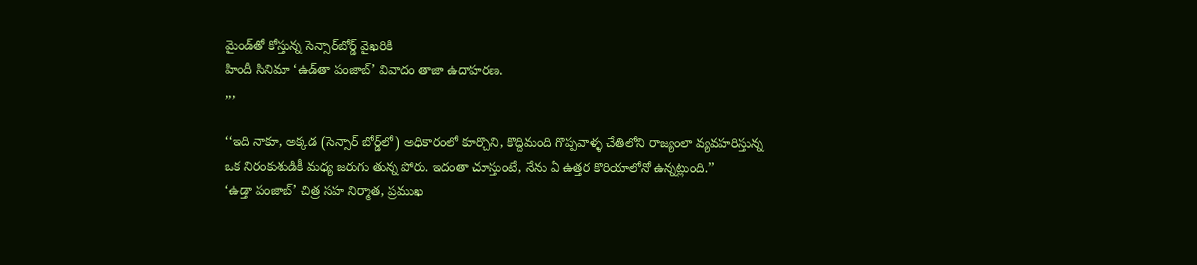మైండ్‌తో కోస్తున్న సెన్సార్‌బోర్డ్ వైఖరికి
హిందీ సినిమా ‘ఉడ్‌తా పంజాబ్’ వివాదం తాజా ఉదాహరణ.
,,,

‘‘ఇది నాకూ, అక్కడ (సెన్సార్ బోర్డ్‌లో) అధికారంలో కూర్చొని, కొద్దిమంది గొప్పవాళ్ళ చేతిలోని రాజ్యంలా వ్యవహరిస్తున్న ఒక నిరంకుశుడికీ మధ్య జరుగు తున్న పోరు. ఇదంతా చూస్తుంటే, నేను ఏ ఉత్తర కొరియాలోనో ఉన్నట్లుంది.’’
‘ఉడ్తా పంజాబ్’ చిత్ర సహ నిర్మాత, ప్రముఖ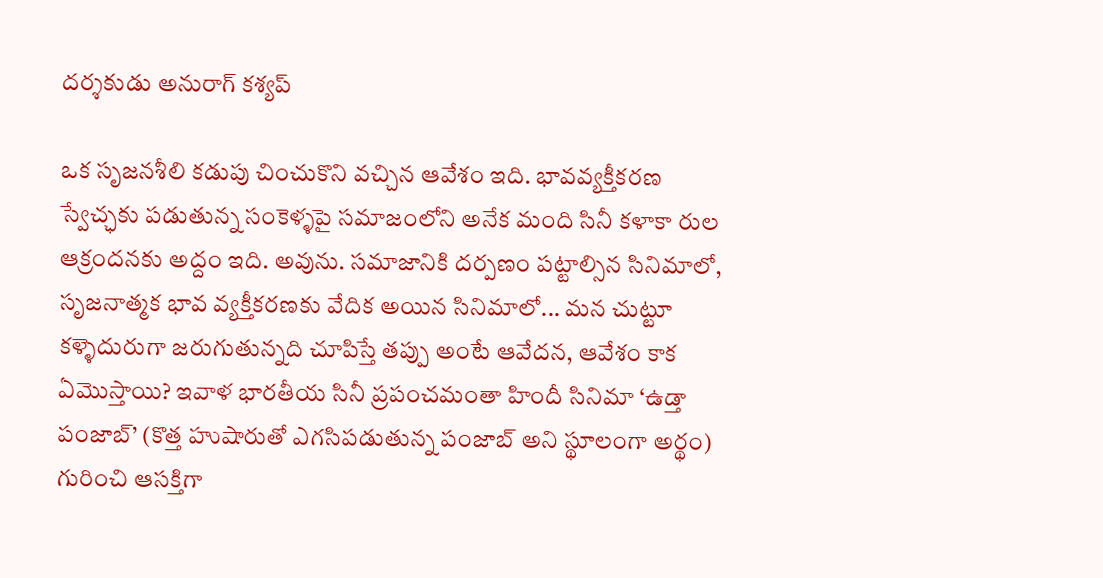దర్శకుడు అనురాగ్ కశ్యప్

ఒక సృజనశీలి కడుపు చించుకొని వచ్చిన ఆవేశం ఇది. భావవ్యక్తీకరణ స్వేచ్ఛకు పడుతున్న సంకెళ్ళపై సమాజంలోని అనేక మంది సినీ కళాకా రుల ఆక్రందనకు అద్దం ఇది. అవును. సమాజానికి దర్పణం పట్టాల్సిన సినిమాలో, సృజనాత్మక భావ వ్యక్తీకరణకు వేదిక అయిన సినిమాలో... మన చుట్టూ కళ్ళెదురుగా జరుగుతున్నది చూపిస్తే తప్పు అంటే ఆవేదన, ఆవేశం కాక ఏమొస్తాయి? ఇవాళ భారతీయ సినీ ప్రపంచమంతా హిందీ సినిమా ‘ఉడ్తా పంజాబ్’ (కొత్త హుషారుతో ఎగసిపడుతున్న పంజాబ్ అని స్థూలంగా అర్థం) గురించి ఆసక్తిగా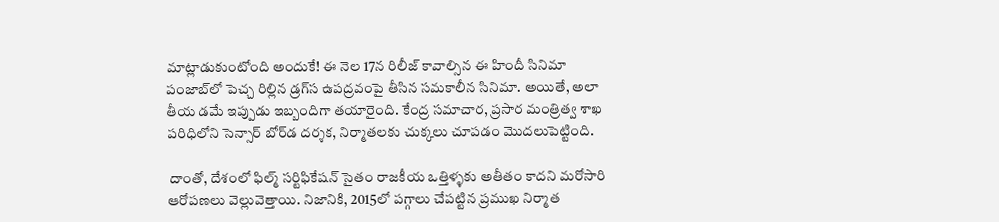మాట్లాడుకుంటోంది అందుకే! ఈ నెల 17న రిలీజ్ కావాల్సిన ఈ హిందీ సినిమా పంజాబ్‌లో పెచ్చ రిల్లిన డ్రగ్‌‌స ఉపద్రవంపై తీసిన సమకాలీన సినిమా. అయితే, అలా తీయ డమే ఇప్పుడు ఇబ్బందిగా తయారైంది. కేంద్ర సమాచార, ప్రసార మంత్రిత్వ శాఖ పరిధిలోని సెన్సార్ బోర్‌‌డ దర్శక, నిర్మాతలకు చుక్కలు చూపడం మొదలుపెట్టింది.

 దాంతో, దేశంలో ఫిల్మ్ సర్టిఫికేషన్ సైతం రాజకీయ ఒత్తిళ్ళకు అతీతం కాదని మరోసారి ఆరోపణలు వెల్లువెత్తాయి. నిజానికి, 2015లో పగ్గాలు చేపట్టిన ప్రముఖ నిర్మాత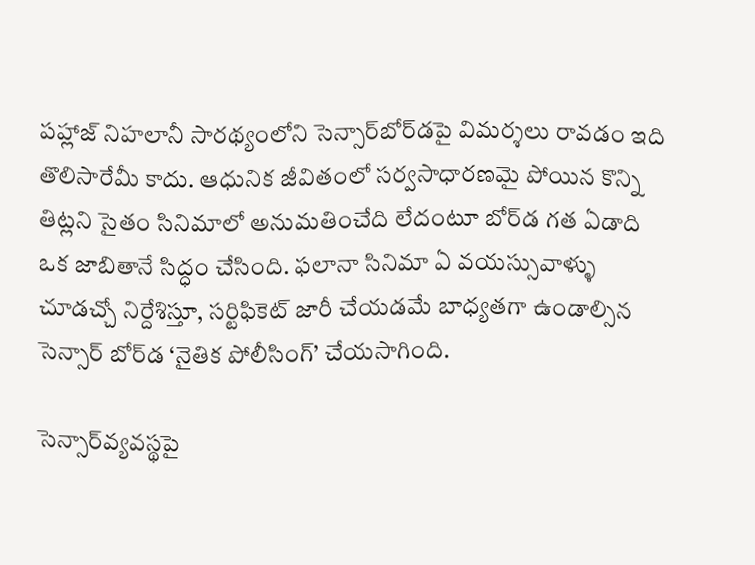పహ్లాజ్ నిహలానీ సారథ్యంలోని సెన్సార్‌బోర్‌‌డపై విమర్శలు రావడం ఇది తొలిసారేమీ కాదు. ఆధునిక జీవితంలో సర్వసాధారణమై పోయిన కొన్ని తిట్లని సైతం సినిమాలో అనుమతించేది లేదంటూ బోర్‌‌డ గత ఏడాది ఒక జాబితానే సిద్ధం చేసింది. ఫలానా సినిమా ఏ వయస్సువాళ్ళు  చూడచ్చో నిర్దేశిస్తూ, సర్టిఫికెట్ జారీ చేయడమే బాధ్యతగా ఉండాల్సిన సెన్సార్ బోర్‌‌డ ‘నైతిక పోలీసింగ్’ చేయసాగింది.

సెన్సార్‌వ్యవస్థపై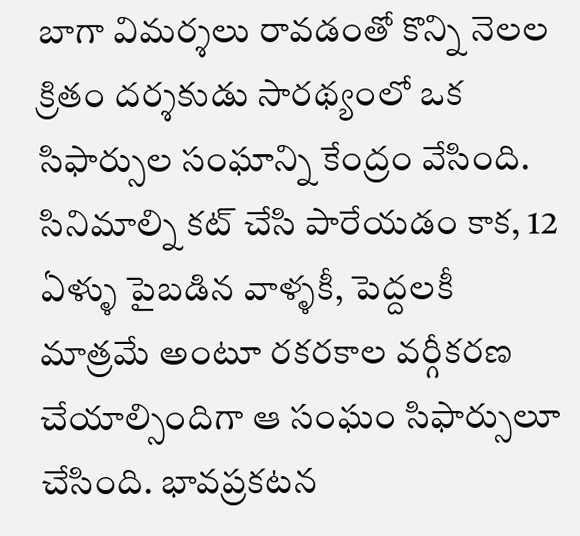బాగా విమర్శలు రావడంతో కొన్ని నెలల క్రితం దర్శకుడు సారథ్యంలో ఒక సిఫార్సుల సంఘాన్ని కేంద్రం వేసింది. సినిమాల్ని కట్ చేసి పారేయడం కాక, 12 ఏళ్ళు పైబడిన వాళ్ళకీ, పెద్దలకీ మాత్రమే అంటూ రకరకాల వర్గీకరణ చేయాల్సిందిగా ఆ సంఘం సిఫార్సులూ చేసింది. భావప్రకటన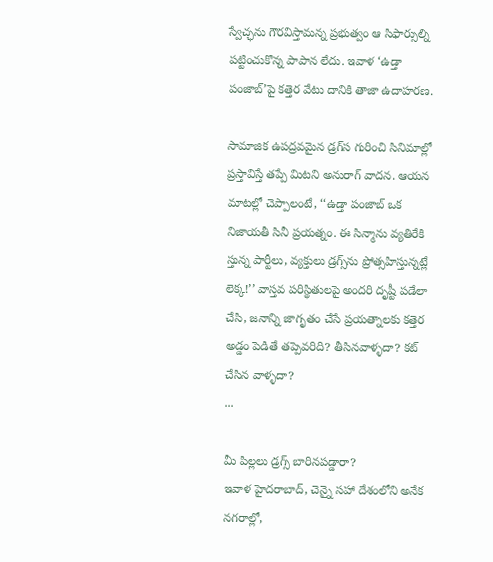స్వేచ్ఛను గౌరవిస్తామన్న ప్రభుత్వం ఆ సిఫార్సుల్ని పట్టించుకొన్న పాపాన లేదు. ఇవాళ ‘ఉడ్తా పంజాబ్’పై కత్తెర వేటు దానికి తాజా ఉదాహరణ.

సామాజిక ఉపద్రవమైన డ్రగ్‌‌స గురించి సినిమాల్లో ప్రస్తావిస్తే తప్పే మిటని అనురాగ్ వాదన. ఆయన మాటల్లో చెప్పాలంటే, ‘‘ఉడ్తా పంజాబ్ ఒక నిజాయతీ సినీ ప్రయత్నం. ఈ సిన్మాను వ్యతిరేకి స్తున్న పార్టీలు, వ్యక్తులు డ్రగ్స్‌ను ప్రోత్సహిస్తున్నట్లే లెక్క!’’ వాస్తవ పరిస్థితులపై అందరి దృష్టీ పడేలా చేసి, జనాన్ని జాగృతం చేసే ప్రయత్నాలకు కత్తెర అడ్డం పెడితే తప్పెవరిది? తీసినవాళ్ళదా? కట్ చేసిన వాళ్ళదా?
...

మీ పిల్లలు డ్రగ్స్ బారినపడ్డారా?
ఇవాళ హైదరాబాద్, చెన్నై సహా దేశంలోని అనేక నగరాల్లో,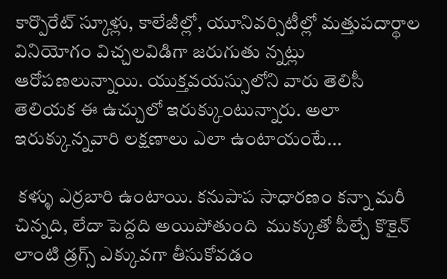కార్పొరేట్ స్కూళ్లు, కాలేజీల్లో, యూనివర్సిటీల్లో మత్తుపదార్థాల వినియోగం విచ్చలవిడిగా జరుగుతు న్నట్లు ఆరోపణలున్నాయి. యుక్తవయస్సులోని వారు తెలిసీ తెలియక ఈ ఉచ్చులో ఇరుక్కుంటున్నారు. అలా ఇరుక్కున్నవారి లక్షణాలు ఎలా ఉంటాయంటే...

 కళ్ళు ఎర్రబారి ఉంటాయి. కనుపాప సాధారణం కన్నా మరీ చిన్నది, లేదా పెద్దది అయిపోతుంది  ముక్కుతో పీల్చే కొకైన్ లాంటి డ్రగ్స్ ఎక్కువగా తీసుకోవడం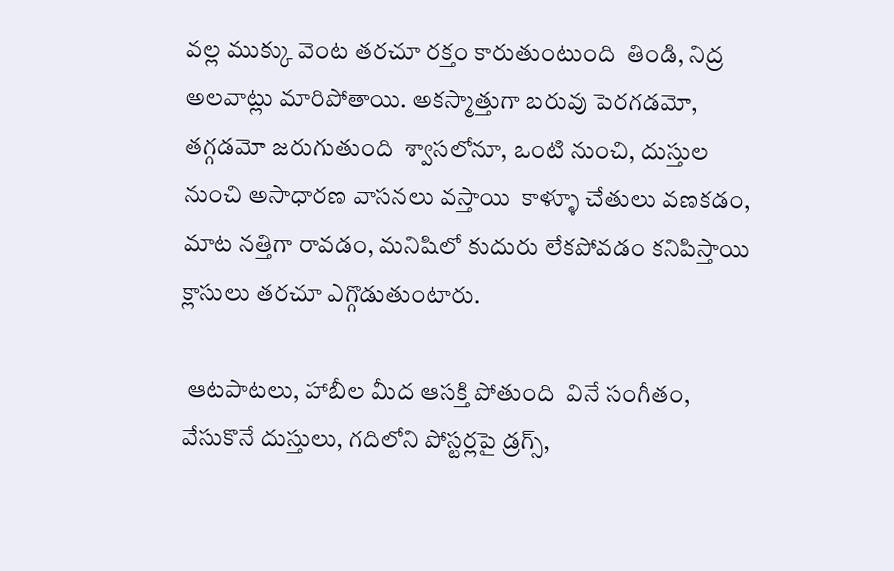వల్ల ముక్కు వెంట తరచూ రక్తం కారుతుంటుంది  తిండి, నిద్ర అలవాట్లు మారిపోతాయి. అకస్మాత్తుగా బరువు పెరగడమో, తగ్గడమో జరుగుతుంది  శ్వాసలోనూ, ఒంటి నుంచి, దుస్తుల నుంచి అసాధారణ వాసనలు వస్తాయి  కాళ్ళూ చేతులు వణకడం, మాట నత్తిగా రావడం, మనిషిలో కుదురు లేకపోవడం కనిపిస్తాయి క్లాసులు తరచూ ఎగ్గొడుతుంటారు.

 ఆటపాటలు, హాబీల మీద ఆసక్తి పోతుంది  వినే సంగీతం, వేసుకొనే దుస్తులు, గదిలోని పోస్టర్లపై డ్రగ్స్,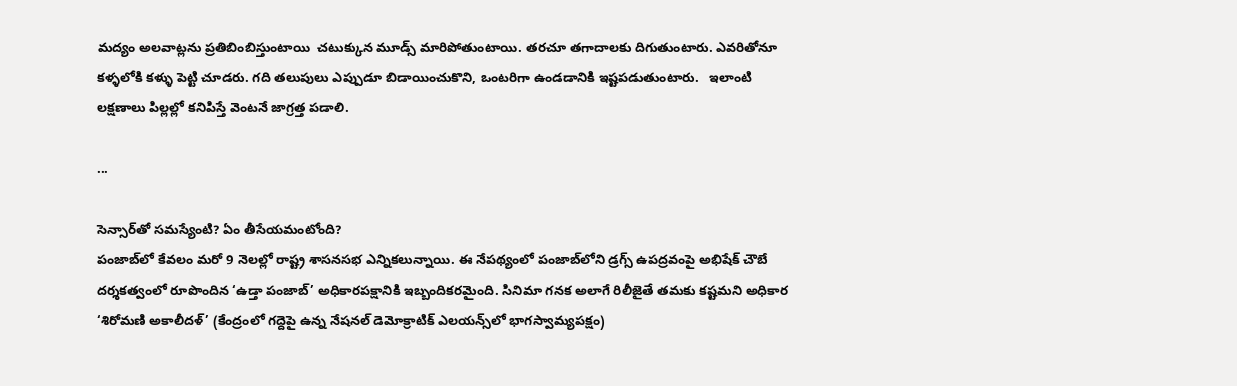మద్యం అలవాట్లను ప్రతిబింబిస్తుంటాయి  చటుక్కున మూడ్స్ మారిపోతుంటాయి. తరచూ తగాదాలకు దిగుతుంటారు. ఎవరితోనూ కళ్ళలోకి కళ్ళు పెట్టి చూడరు. గది తలుపులు ఎప్పుడూ బిడాయించుకొని, ఒంటరిగా ఉండడానికి ఇష్టపడుతుంటారు.   ఇలాంటి లక్షణాలు పిల్లల్లో కనిపిస్తే వెంటనే జాగ్రత్త పడాలి.

...

సెన్సార్‌తో సమస్యేంటి? ఏం తీసేయమంటోంది?
పంజాబ్‌లో కేవలం మరో 9 నెలల్లో రాష్ట్ర శాసనసభ ఎన్నికలున్నాయి. ఈ నేపథ్యంలో పంజాబ్‌లోని డ్రగ్స్ ఉపద్రవంపై అభిషేక్ చౌబే దర్శకత్వంలో రూపొందిన ‘ఉడ్తా పంజాబ్’ అధికారపక్షానికి ఇబ్బందికరమైంది. సినిమా గనక అలాగే రిలీజైతే తమకు కష్టమని అధికార ‘శిరోమణి అకాలీదళ్’ (కేంద్రంలో గద్దెపై ఉన్న నేషనల్ డెమోక్రాటిక్ ఎలయన్స్‌లో భాగస్వామ్యపక్షం)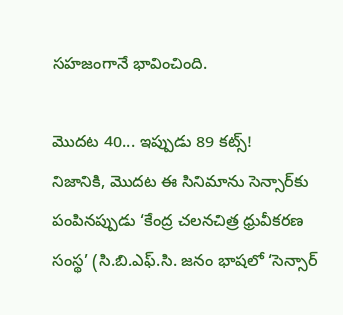సహజంగానే భావించింది.

మొదట 40... ఇప్పుడు 89 కట్స్!
నిజానికి, మొదట ఈ సినిమాను సెన్సార్‌కు పంపినప్పుడు ‘కేంద్ర చలనచిత్ర ధ్రువీకరణ సంస్థ’ (సి.బి.ఎఫ్.సి. జనం భాషలో ‘సెన్సార్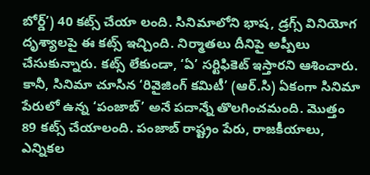బోర్డ్’) 40 కట్స్ చేయా లంది. సినిమాలోని భాష, డ్రగ్స్ వినియోగ దృశ్యాలపై ఈ కట్స్ ఇచ్చింది. నిర్మాతలు దీనిపై అప్పీలు చేసుకున్నారు. కట్స్ లేకుండా, ‘ఏ’ సర్టిఫికెట్ ఇస్తారని ఆశించారు. కానీ, సినిమా చూసిన ‘రివైజింగ్ కమిటీ’ (ఆర్.సి) ఏకంగా సినిమా పేరులో ఉన్న ‘పంజాబ్’ అనే పదాన్నే తొలగించమంది. మొత్తం 89 కట్స్ చేయాలంది. పంజాబ్ రాష్ట్రం పేరు, రాజకీయాలు, ఎన్నికల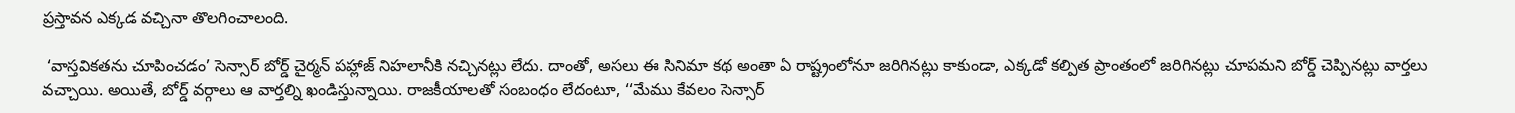ప్రస్తావన ఎక్కడ వచ్చినా తొలగించాలంది.

 ‘వాస్తవికతను చూపించడం’ సెన్సార్ బోర్డ్ చైర్మన్ పహ్లాజ్ నిహలానీకి నచ్చినట్లు లేదు. దాంతో, అసలు ఈ సినిమా కథ అంతా ఏ రాష్ట్రంలోనూ జరిగినట్లు కాకుండా, ఎక్కడో కల్పిత ప్రాంతంలో జరిగినట్లు చూపమని బోర్డ్ చెప్పినట్లు వార్తలు వచ్చాయి. అయితే, బోర్డ్ వర్గాలు ఆ వార్తల్ని ఖండిస్తున్నాయి. రాజకీయాలతో సంబంధం లేదంటూ, ‘‘మేము కేవలం సెన్సార్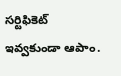సర్టిఫికెట్ ఇవ్వకుండా ఆపాం.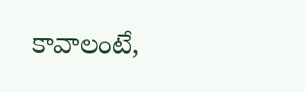కావాలంటే,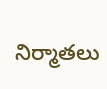నిర్మాతలు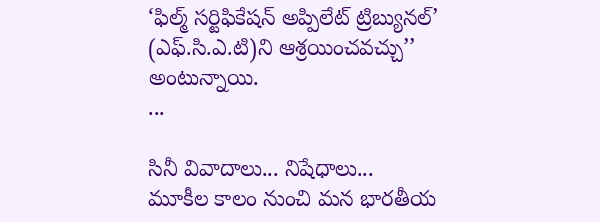‘ఫిల్మ్ సర్టిఫికేషన్ అప్పిలేట్ ట్రిబ్యునల్’ (ఎఫ్.సి.ఎ.టి)ని ఆశ్రయించవచ్చు’’ అంటున్నాయి.
...

సినీ వివాదాలు... నిషేధాలు...
మూకీల కాలం నుంచి మన భారతీయ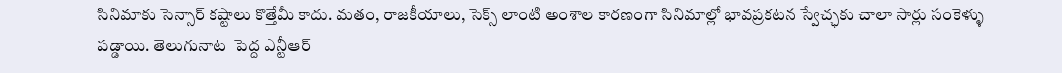సినిమాకు సెన్సార్ కష్టాలు కొత్తేమీ కాదు. మతం, రాజకీయాలు, సెక్స్ లాంటి అంశాల కారణంగా సినిమాల్లో భావప్రకటన స్వేచ్ఛకు చాలా సార్లు సంకెళ్ళు పడ్డాయి. తెలుగునాట  పెద్ద ఎన్టీఆర్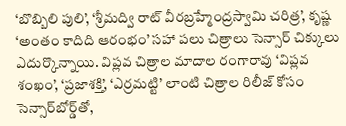‘బొబ్బిలి పులి’, ‘శ్రీమద్వి రాట్ వీరబ్రహ్మేంద్రస్వామి చరిత్ర’, కృష్ణ ‘అంతం కాదిది ఆరంభం’ సహా పలు చిత్రాలు సెన్సార్ చిక్కులు ఎదుర్కొన్నాయి. విప్లవ చిత్రాల మాదాల రంగారావు ‘విప్లవ శంఖం’, ‘ప్రజాశక్తి’, ‘ఎర్రమట్టి’ లాంటి చిత్రాల రిలీజ్ కోసం సెన్సార్‌బోర్డ్‌తో,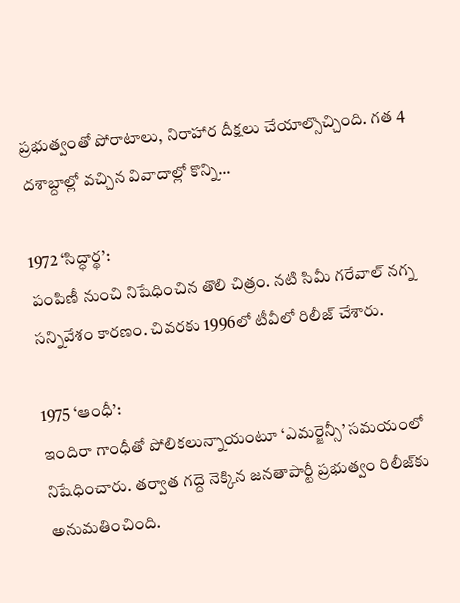ప్రభుత్వంతో పోరాటాలు, నిరాహార దీక్షలు చేయాల్సొచ్చింది. గత 4 దశాబ్దాల్లో వచ్చిన వివాదాల్లో కొన్ని...

1972 ‘సిద్ధార్థ’:
పంపిణీ నుంచి నిషేధించిన తొలి చిత్రం. నటి సిమీ గరేవాల్ నగ్న సన్నివేశం కారణం. చివరకు 1996లో టీవీలో రిలీజ్ చేశారు.

1975 ‘ఆంధీ’:
ఇందిరా గాంధీతో పోలికలున్నాయంటూ ‘ఎమర్జెన్సీ’ సమయంలో నిషేధించారు. తర్వాత గద్దె నెక్కిన జనతాపార్టీ ప్రభుత్వం రిలీజ్‌కు అనుమతించింది.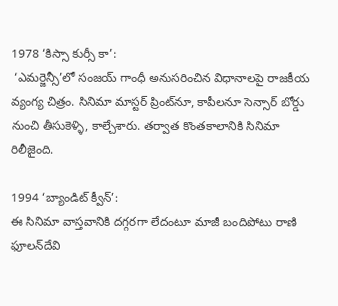1978 ‘కిస్సా కుర్సీ కా’:
 ‘ఎమర్జెన్సీ’లో సంజయ్ గాంధీ అనుసరించిన విధానాలపై రాజకీయ వ్యంగ్య చిత్రం. సినిమా మాస్టర్ ప్రింట్‌నూ, కాపీలనూ సెన్సార్ బోర్డు నుంచి తీసుకెళ్ళి, కాల్చేశారు. తర్వాత కొంతకాలానికి సినిమా రిలీజైంది.

1994 ‘బ్యాండిట్ క్వీన్’:
ఈ సినిమా వాస్తవానికి దగ్గరగా లేదంటూ మాజీ బందిపోటు రాణి ఫూలన్‌దేవి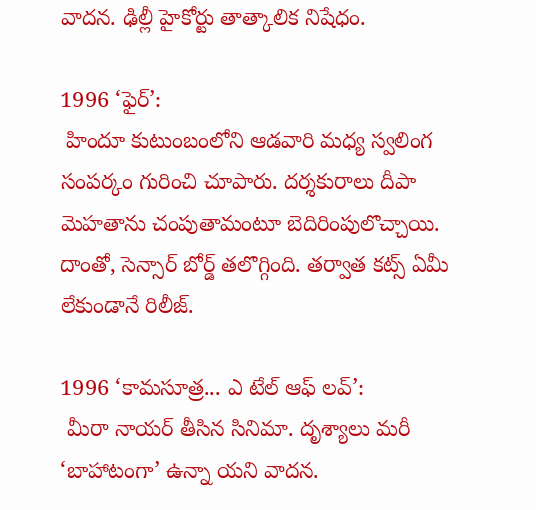వాదన. ఢిల్లీ హైకోర్టు తాత్కాలిక నిషేధం.

1996 ‘ఫైర్’:
 హిందూ కుటుంబంలోని ఆడవారి మధ్య స్వలింగ సంపర్కం గురించి చూపారు. దర్శకురాలు దీపా మెహతాను చంపుతామంటూ బెదిరింపులొచ్చాయి. దాంతో, సెన్సార్ బోర్డ్ తలొగ్గింది. తర్వాత కట్స్ ఏమీ లేకుండానే రిలీజ్.

1996 ‘కామసూత్ర... ఎ టేల్ ఆఫ్ లవ్’:
 మీరా నాయర్ తీసిన సినిమా. దృశ్యాలు మరీ ‘బాహాటంగా’ ఉన్నా యని వాదన.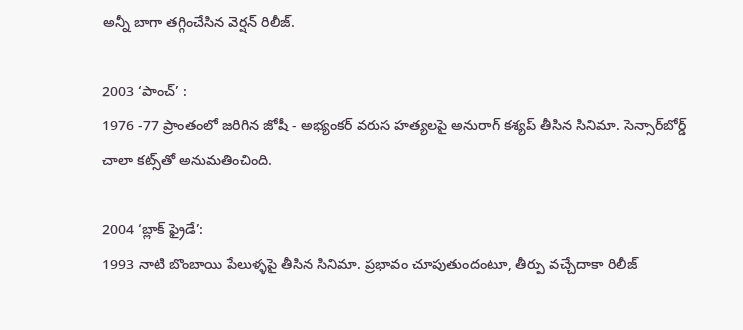అన్నీ బాగా తగ్గించేసిన వెర్షన్ రిలీజ్.

2003 ‘పాంచ్’ :
1976 -77 ప్రాంతంలో జరిగిన జోషీ - అభ్యంకర్ వరుస హత్యలపై అనురాగ్ కశ్యప్ తీసిన సినిమా. సెన్సార్‌బోర్డ్ చాలా కట్స్‌తో అనుమతించింది.

2004 ‘బ్లాక్ ఫ్రైడే’:
1993 నాటి బొంబాయి పేలుళ్ళపై తీసిన సినిమా. ప్రభావం చూపుతుందంటూ, తీర్పు వచ్చేదాకా రిలీజ్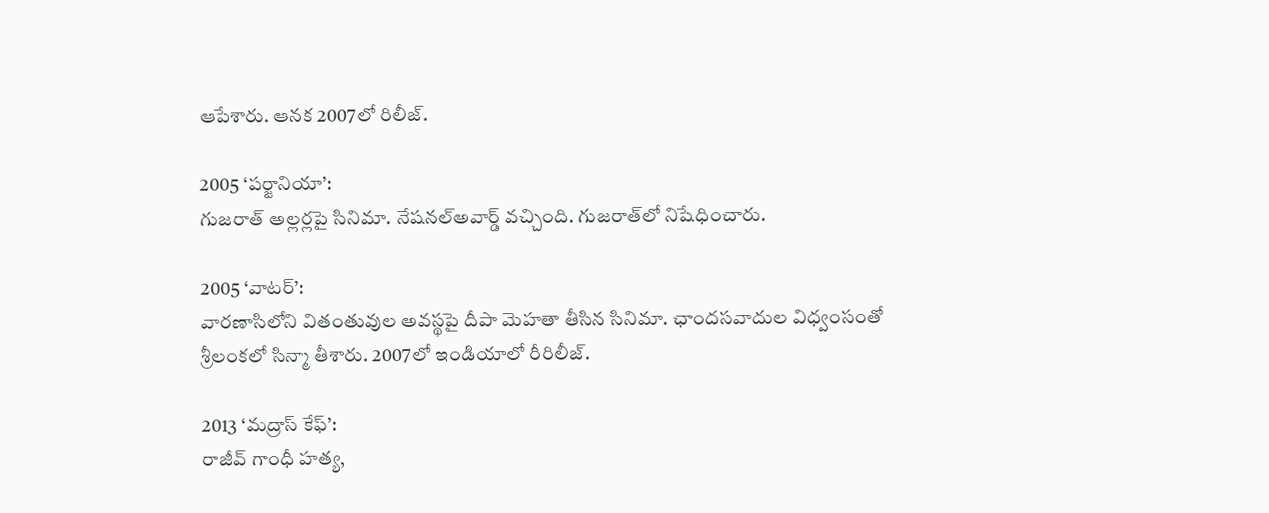ఆపేశారు. ఆనక 2007లో రిలీజ్.

2005 ‘పర్జానియా’:
గుజరాత్ అల్లర్లపై సినిమా. నేషనల్‌అవార్డ్ వచ్చింది. గుజరాత్‌లో నిషేధించారు.

2005 ‘వాటర్’:
వారణాసిలోని వితంతువుల అవస్థపై దీపా మెహతా తీసిన సినిమా. ఛాందసవాదుల విధ్వంసంతో శ్రీలంకలో సిన్మా తీశారు. 2007లో ఇండియాలో రీరిలీజ్.

2013 ‘మద్రాస్ కేఫ్’:
రాజీవ్ గాంధీ హత్య,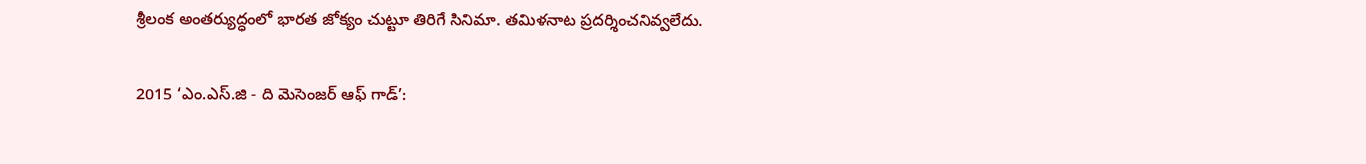శ్రీలంక అంతర్యుద్ధంలో భారత జోక్యం చుట్టూ తిరిగే సినిమా. తమిళనాట ప్రదర్శించనివ్వలేదు.

2015 ‘ఎం.ఎస్.జి - ది మెసెంజర్ ఆఫ్ గాడ్’: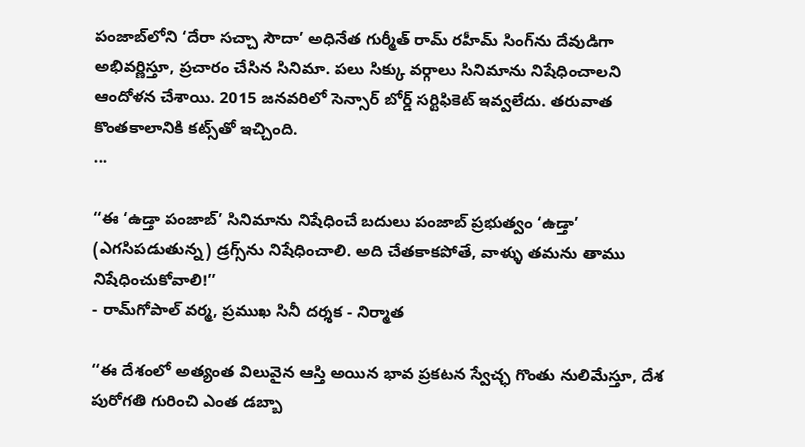పంజాబ్‌లోని ‘దేరా సచ్చా సౌదా’ అధినేత గుర్మీత్ రామ్ రహీమ్ సింగ్‌ను దేవుడిగా అభివర్ణిస్తూ, ప్రచారం చేసిన సినిమా. పలు సిక్కు వర్గాలు సినిమాను నిషేధించాలని ఆందోళన చేశాయి. 2015 జనవరిలో సెన్సార్ బోర్డ్ సర్టిఫికెట్ ఇవ్వలేదు. తరువాత కొంతకాలానికి కట్స్‌తో ఇచ్చింది.
...

‘‘ఈ ‘ఉడ్తా పంజాబ్’ సినిమాను నిషేధించే బదులు పంజాబ్ ప్రభుత్వం ‘ఉడ్తా’ (ఎగసిపడుతున్న) డ్రగ్స్‌ను నిషేధించాలి. అది చేతకాకపోతే, వాళ్ళు తమను తాము నిషేధించుకోవాలి!’’
- రామ్‌గోపాల్ వర్మ, ప్రముఖ సినీ దర్శక - నిర్మాత

‘‘ఈ దేశంలో అత్యంత విలువైన ఆస్తి అయిన భావ ప్రకటన స్వేచ్ఛ గొంతు నులిమేస్తూ, దేశ పురోగతి గురించి ఎంత డబ్బా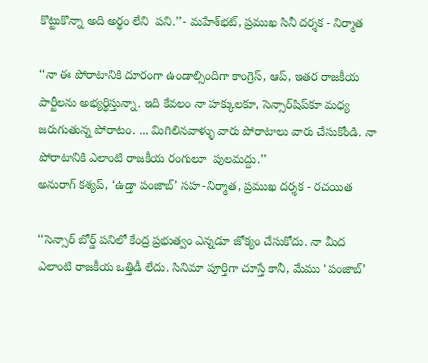కొట్టుకొన్నా అది అర్థం లేని  పని.’’- మహేశ్‌భట్, ప్రముఖ సినీ దర్శక - నిర్మాత

‘‘నా ఈ పోరాటానికి దూరంగా ఉండాల్సిందిగా కాంగ్రెస్, ఆప్, ఇతర రాజకీయ పార్టీలను అభ్యర్థిస్తున్నా. ఇది కేవలం నా హక్కులకూ, సెన్సార్‌షిప్‌కూ మధ్య జరుగుతున్న పోరాటం. ... మిగిలినవాళ్ళు వారు పోరాటాలు వారు చేసుకోండి. నా పోరాటానికి ఎలాంటి రాజకీయ రంగులూ  పులమద్దు.’’
అనురాగ్ కశ్యప్, ‘ఉడ్తా పంజాబ్’ సహ-నిర్మాత, ప్రముఖ దర్శక - రచయిత

‘‘సెన్సార్ బోర్డ్ పనిలో కేంద్ర ప్రభుత్వం ఎన్నడూ జోక్యం చేసుకోదు. నా మీద ఎలాంటి రాజకీయ ఒత్తిడీ లేదు. సినిమా పూర్తిగా చూస్తే కానీ, మేము ‘పంజాబ్’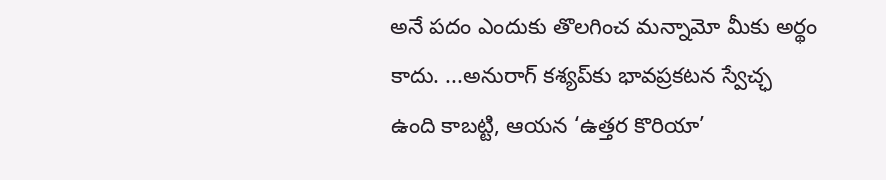అనే పదం ఎందుకు తొలగించ మన్నామో మీకు అర్థం కాదు. ...అనురాగ్ కశ్యప్‌కు భావప్రకటన స్వేచ్ఛ ఉంది కాబట్టి, ఆయన ‘ఉత్తర కొరియా’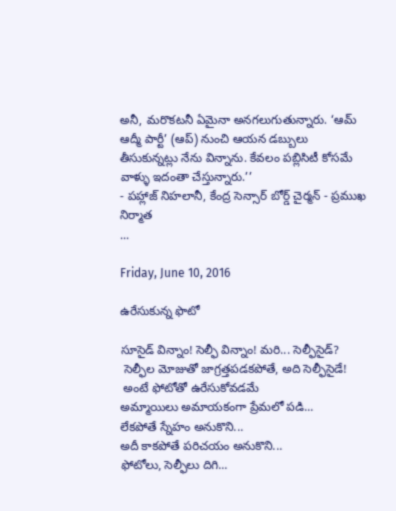అనీ, మరొకటనీ ఏమైనా అనగలుగుతున్నారు. ‘ఆమ్ ఆద్మీ పార్టీ’ (ఆప్) నుంచి ఆయన డబ్బులు తీసుకున్నట్లు నేను విన్నాను. కేవలం పబ్లిసిటీ కోసమే వాళ్ళు ఇదంతా చేస్తున్నారు.’’
- పహ్లాజ్ నిహలానీ, కేంద్ర సెన్సార్ బోర్డ్ చైర్మన్ - ప్రముఖ నిర్మాత
...

Friday, June 10, 2016

ఉరేసుకున్న ఫొటో

సూసైడ్ విన్నాం! సెల్ఫీ విన్నాం! మరి... సెల్ఫీసైడ్?
 సెల్ఫీల మోజుతో జాగ్రత్తపడకపోతే, అది సెల్ఫీసైడే!
 అంటే ఫోటోతో ఉరేసుకోవడమే
అమ్మాయిలు అమాయకంగా ప్రేమలో పడి...
లేకపోతే స్నేహం అనుకొని...
అదీ కాకపోతే పరిచయం అనుకొని...
ఫోటోలు, సెల్ఫీలు దిగి...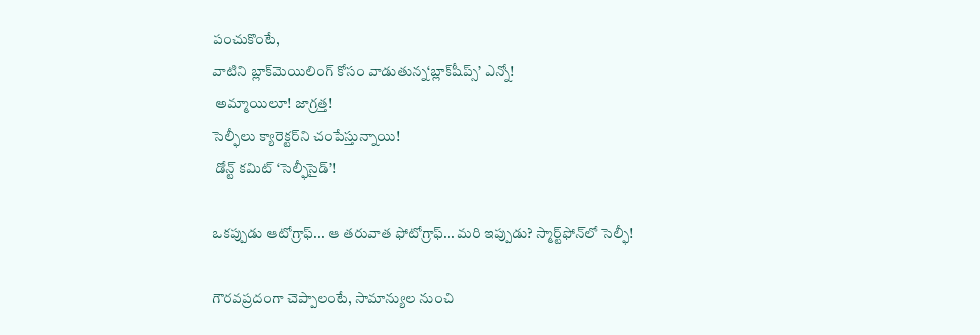పంచుకొంటే,
వాటిని బ్లాక్‌మెయిలింగ్ కోసం వాడుతున్న‘బ్లాక్‌షీప్స్’ ఎన్నో!
 అమ్మాయిలూ! జాగ్రత్త!
సెల్ఫీలు క్యారెక్టర్‌ని చంపేస్తున్నాయి!
 డోన్ట్ కమిట్ ‘సెల్ఫీసైడ్’!

ఒకప్పుడు ఆటోగ్రాఫ్... ఆ తరువాత ఫోటోగ్రాఫ్... మరి ఇప్పుడు? స్మార్ట్‌ఫోన్‌లో సెల్ఫీ!

గౌరవప్రదంగా చెప్పాలంటే, సామాన్యుల నుంచి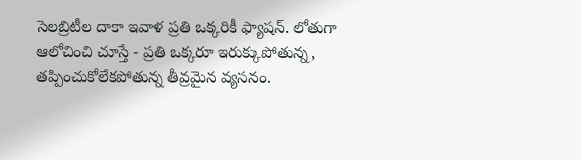సెలబ్రిటీల దాకా ఇవాళ ప్రతి ఒక్కరికీ ఫ్యాషన్. లోతుగా ఆలోచించి చూస్తే - ప్రతి ఒక్కరూ ఇరుక్కుపోతున్న, తప్పించుకోలేకపోతున్న తీవ్రమైన వ్యసనం.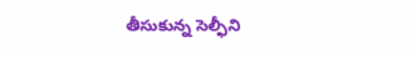తీసుకున్న సెల్ఫీని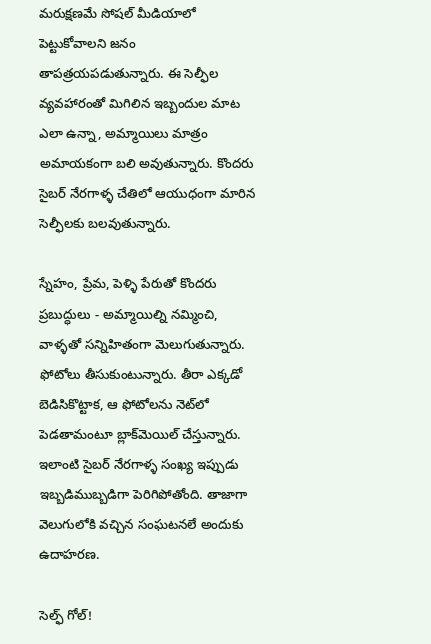మరుక్షణమే సోషల్ మీడియాలో పెట్టుకోవాలని జనం తాపత్రయపడుతున్నారు. ఈ సెల్ఫీల వ్యవహారంతో మిగిలిన ఇబ్బందుల మాట ఎలా ఉన్నా, అమ్మాయిలు మాత్రం అమాయకంగా బలి అవుతున్నారు. కొందరు సైబర్ నేరగాళ్ళ చేతిలో ఆయుధంగా మారిన సెల్ఫీలకు బలవుతున్నారు.

స్నేహం, ప్రేమ, పెళ్ళి పేరుతో కొందరు ప్రబుద్ధులు - అమ్మాయిల్ని నమ్మించి, వాళ్ళతో సన్నిహితంగా మెలుగుతున్నారు. ఫోటోలు తీసుకుంటున్నారు. తీరా ఎక్కడో బెడిసికొట్టాక, ఆ ఫోటోలను నెట్‌లో పెడతామంటూ బ్లాక్‌మెయిల్ చేస్తున్నారు. ఇలాంటి సైబర్ నేరగాళ్ళ సంఖ్య ఇప్పుడు ఇబ్బడిముబ్బడిగా పెరిగిపోతోంది. తాజాగా వెలుగులోకి వచ్చిన సంఘటనలే అందుకు ఉదాహరణ.

సెల్ఫ్ గోల్!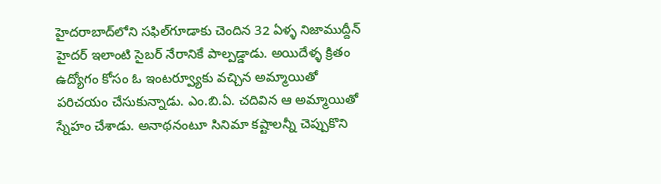హైదరాబాద్‌లోని సఫిల్‌గూడాకు చెందిన 32 ఏళ్ళ నిజాముద్దీన్ హైదర్ ఇలాంటి సైబర్ నేరానికే పాల్పడ్డాడు. అయిదేళ్ళ క్రితం ఉద్యోగం కోసం ఓ ఇంటర్వ్యూకు వచ్చిన అమ్మాయితో పరిచయం చేసుకున్నాడు. ఎం.బి.ఏ. చదివిన ఆ అమ్మాయితో స్నేహం చేశాడు. అనాథనంటూ సినిమా కష్టాలన్నీ చెప్పుకొని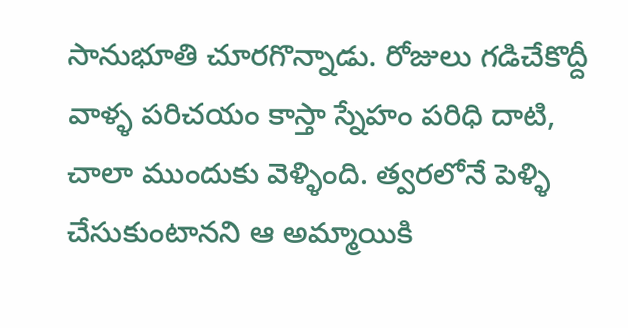సానుభూతి చూరగొన్నాడు. రోజులు గడిచేకొద్దీ వాళ్ళ పరిచయం కాస్తా స్నేహం పరిధి దాటి, చాలా ముందుకు వెళ్ళింది. త్వరలోనే పెళ్ళి చేసుకుంటానని ఆ అమ్మాయికి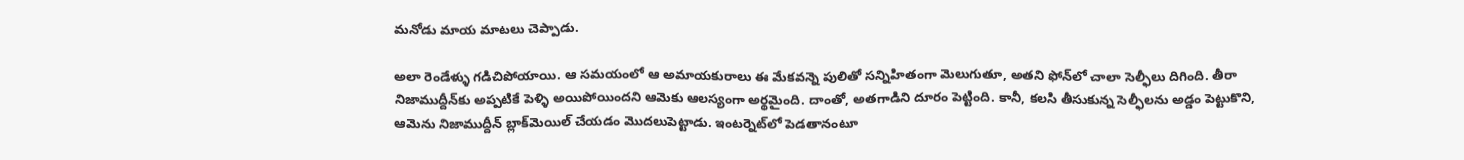మనోడు మాయ మాటలు చెప్పాడు.

అలా రెండేళ్ళు గడిచిపోయాయి. ఆ సమయంలో ఆ అమాయకురాలు ఈ మేకవన్నె పులితో సన్నిహితంగా మెలుగుతూ, అతని ఫోన్‌లో చాలా సెల్ఫీలు దిగింది. తీరా నిజాముద్దీన్‌కు అప్పటికే పెళ్ళి అయిపోయిందని ఆమెకు ఆలస్యంగా అర్థమైంది. దాంతో, అతగాడిని దూరం పెట్టింది. కానీ, కలసి తీసుకున్న సెల్ఫీలను అడ్డం పెట్టుకొని, ఆమెను నిజాముద్దీన్ బ్లాక్‌మెయిల్ చేయడం మొదలుపెట్టాడు. ఇంటర్నెట్‌లో పెడతానంటూ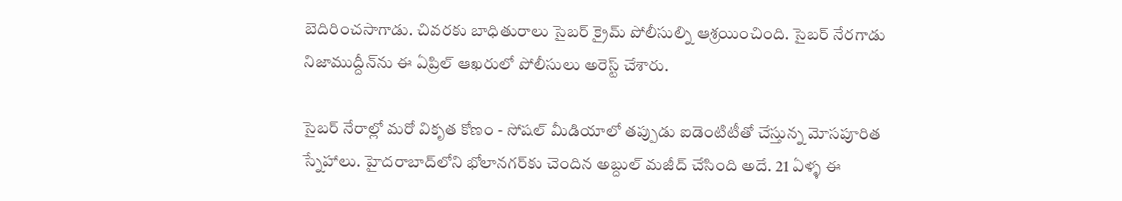బెదిరించసాగాడు. చివరకు బాధితురాలు సైబర్ క్రైమ్ పోలీసుల్ని ఆశ్రయించింది. సైబర్ నేరగాడు నిజాముద్దీన్‌ను ఈ ఏప్రిల్ ఆఖరులో పోలీసులు అరెస్ట్ చేశారు.

సైబర్ నేరాల్లో మరో వికృత కోణం - సోషల్ మీడియాలో తప్పుడు ఐడెంటిటీతో చేస్తున్న మోసపూరిత స్నేహాలు. హైదరాబాద్‌లోని భోలానగర్‌కు చెందిన అబ్దుల్ మజీద్ చేసింది అదే. 21 ఏళ్ళ ఈ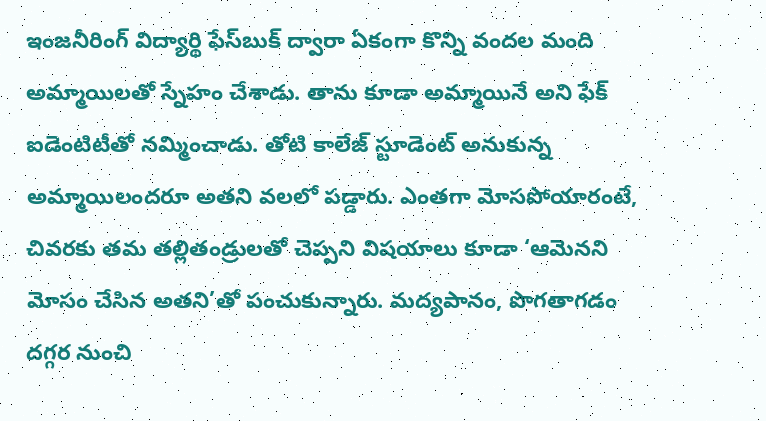ఇంజనీరింగ్ విద్యార్థి ఫేస్‌బుక్ ద్వారా ఏకంగా కొన్ని వందల మంది అమ్మాయిలతో స్నేహం చేశాడు. తాను కూడా అమ్మాయినే అని ఫేక్ ఐడెంటిటీతో నమ్మించాడు. తోటి కాలేజ్ స్టూడెంట్ అనుకున్న అమ్మాయిలందరూ అతని వలలో పడ్డారు. ఎంతగా మోసపోయారంటే, చివరకు తమ తల్లితండ్రులతో చెప్పని విషయాలు కూడా ‘ఆమెనని మోసం చేసిన అతని’తో పంచుకున్నారు. మద్యపానం, పొగతాగడం దగ్గర నుంచి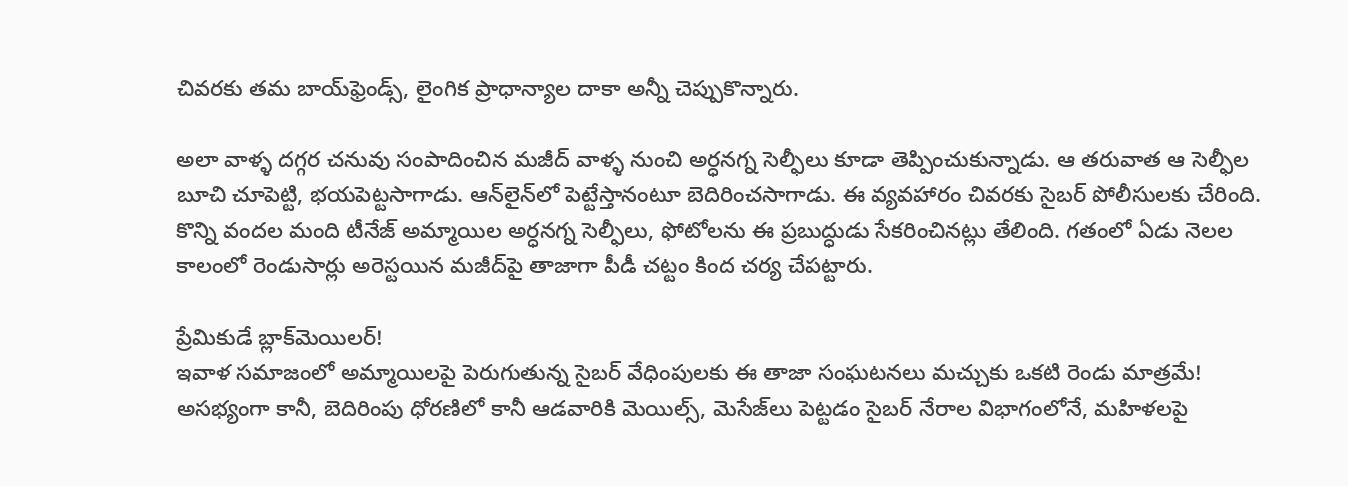చివరకు తమ బాయ్‌ఫ్రెండ్స్, లైంగిక ప్రాధాన్యాల దాకా అన్నీ చెప్పుకొన్నారు.

అలా వాళ్ళ దగ్గర చనువు సంపాదించిన మజీద్ వాళ్ళ నుంచి అర్ధనగ్న సెల్ఫీలు కూడా తెప్పించుకున్నాడు. ఆ తరువాత ఆ సెల్ఫీల బూచి చూపెట్టి, భయపెట్టసాగాడు. ఆన్‌లైన్‌లో పెట్టేస్తానంటూ బెదిరించసాగాడు. ఈ వ్యవహారం చివరకు సైబర్ పోలీసులకు చేరింది. కొన్ని వందల మంది టీనేజ్ అమ్మాయిల అర్ధనగ్న సెల్ఫీలు, ఫోటోలను ఈ ప్రబుద్ధుడు సేకరించినట్లు తేలింది. గతంలో ఏడు నెలల కాలంలో రెండుసార్లు అరెస్టయిన మజీద్‌పై తాజాగా పీడీ చట్టం కింద చర్య చేపట్టారు.

ప్రేమికుడే బ్లాక్‌మెయిలర్!
ఇవాళ సమాజంలో అమ్మాయిలపై పెరుగుతున్న సైబర్ వేధింపులకు ఈ తాజా సంఘటనలు మచ్చుకు ఒకటి రెండు మాత్రమే! అసభ్యంగా కానీ, బెదిరింపు ధోరణిలో కానీ ఆడవారికి మెయిల్స్, మెసేజ్‌లు పెట్టడం సైబర్ నేరాల విభాగంలోనే, మహిళలపై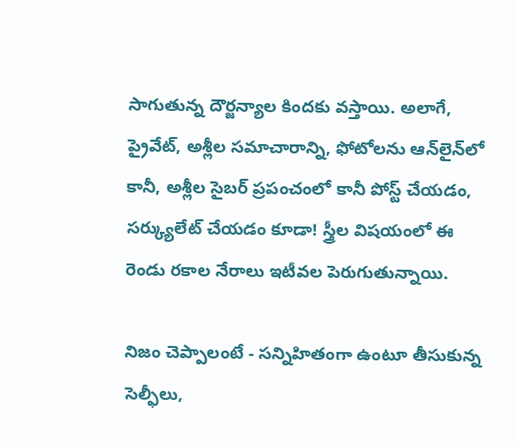సాగుతున్న దౌర్జన్యాల కిందకు వస్తాయి. అలాగే, ప్రైవేట్, అశ్లీల సమాచారాన్ని, ఫోటోలను ఆన్‌లైన్‌లో కానీ, అశ్లీల సైబర్ ప్రపంచంలో కానీ పోస్ట్ చేయడం, సర్క్యులేట్ చేయడం కూడా! స్త్రీల విషయంలో ఈ రెండు రకాల నేరాలు ఇటీవల పెరుగుతున్నాయి.

నిజం చెప్పాలంటే - సన్నిహితంగా ఉంటూ తీసుకున్న సెల్ఫీలు,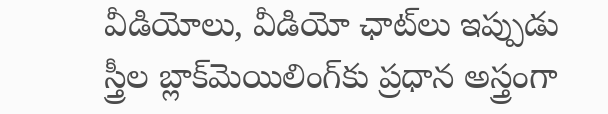వీడియోలు, వీడియో ఛాట్‌లు ఇప్పుడు స్త్రీల బ్లాక్‌మెయిలింగ్‌కు ప్రధాన అస్త్రంగా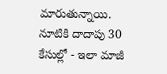మారుతున్నాయి. నూటికి దాదాపు 30 కేసుల్లో - ఇలా మాజీ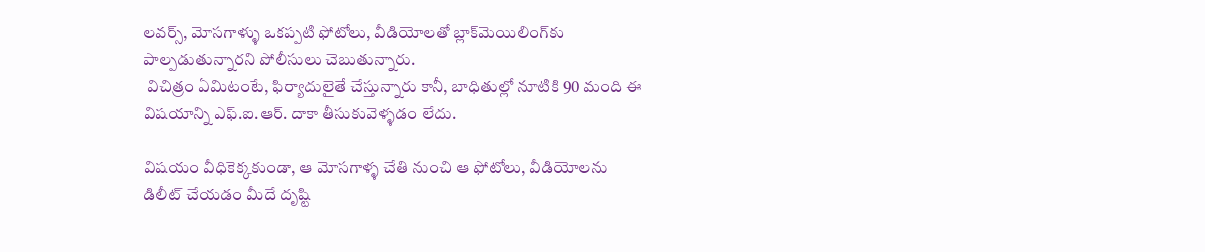లవర్స్, మోసగాళ్ళు ఒకప్పటి ఫోటోలు, వీడియోలతో బ్లాక్‌మెయిలింగ్‌కు పాల్పడుతున్నారని పోలీసులు చెబుతున్నారు.
 విచిత్రం ఏమిటంటే, ఫిర్యాదులైతే చేస్తున్నారు కానీ, బాధితుల్లో నూటికి 90 మంది ఈ విషయాన్ని ఎఫ్.ఐ.ఆర్. దాకా తీసుకువెళ్ళడం లేదు.

విషయం వీధికెక్కకుండా, ఆ మోసగాళ్ళ చేతి నుంచి ఆ ఫోటోలు, వీడియోలను డిలీట్ చేయడం మీదే దృష్టి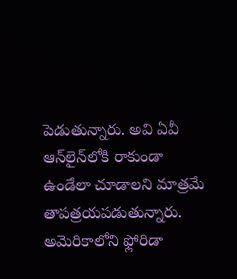పెడుతున్నారు. అవి ఏవీ ఆన్‌లైన్‌లోకి రాకుండా ఉండేలా చూడాలని మాత్రమే తాపత్రయపడుతున్నారు. అమెరికాలోని ఫ్లోరిడా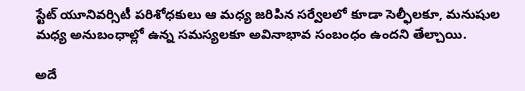స్టేట్ యూనివర్సిటీ పరిశోధకులు ఆ మధ్య జరిపిన సర్వేలలో కూడా సెల్ఫీలకూ, మనుషుల మధ్య అనుబంధాల్లో ఉన్న సమస్యలకూ అవినాభావ సంబంధం ఉందని తేల్చాయి.

అదే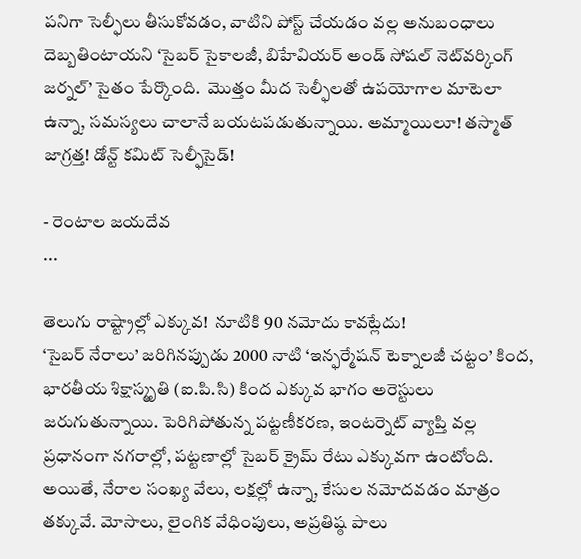పనిగా సెల్ఫీలు తీసుకోవడం, వాటిని పోస్ట్ చేయడం వల్ల అనుబంధాలు దెబ్బతింటాయని ‘సైబర్ సైకాలజీ, బిహేవియర్ అండ్ సోషల్ నెట్‌వర్కింగ్ జర్నల్’ సైతం పేర్కొంది.  మొత్తం మీద సెల్ఫీలతో ఉపయోగాల మాటెలా ఉన్నా, సమస్యలు చాలానే బయటపడుతున్నాయి. అమ్మాయిలూ! తస్మాత్ జాగ్రత్త! డోన్ట్ కమిట్ సెల్ఫీసైడ్!

- రెంటాల జయదేవ
...

తెలుగు రాష్ట్రాల్లో ఎక్కువ!  నూటికి 90 నమోదు కావట్లేదు!
‘సైబర్ నేరాలు’ జరిగినప్పుడు 2000 నాటి ‘ఇన్ఫర్మేషన్ టెక్నాలజీ చట్టం’ కింద, భారతీయ శిక్షాస్మృతి (ఐ.పి.సి) కింద ఎక్కువ భాగం అరెస్టులు జరుగుతున్నాయి. పెరిగిపోతున్న పట్టణీకరణ, ఇంటర్నెట్ వ్యాప్తి వల్ల ప్రధానంగా నగరాల్లో, పట్టణాల్లో సైబర్ క్రైమ్ రేటు ఎక్కువగా ఉంటోంది. అయితే, నేరాల సంఖ్య వేలు, లక్షల్లో ఉన్నా, కేసుల నమోదవడం మాత్రం తక్కువే. మోసాలు, లైంగిక వేధింపులు, అప్రతిష్ఠ పాలు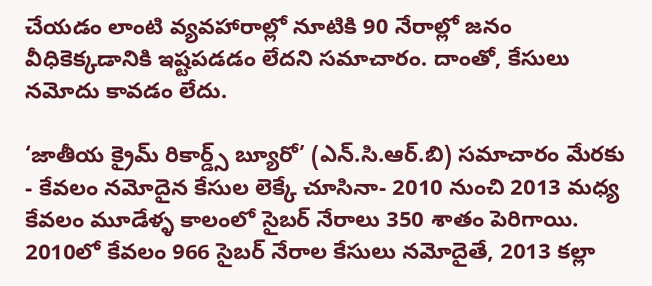చేయడం లాంటి వ్యవహారాల్లో నూటికి 90 నేరాల్లో జనం వీధికెక్కడానికి ఇష్టపడడం లేదని సమాచారం. దాంతో, కేసులు నమోదు కావడం లేదు.

‘జాతీయ క్రైమ్ రికార్డ్స్ బ్యూరో’ (ఎన్.సి.ఆర్.బి) సమాచారం మేరకు - కేవలం నమోదైన కేసుల లెక్కే చూసినా- 2010 నుంచి 2013 మధ్య కేవలం మూడేళ్ళ కాలంలో సైబర్ నేరాలు 350 శాతం పెరిగాయి. 2010లో కేవలం 966 సైబర్ నేరాల కేసులు నమోదైతే, 2013 కల్లా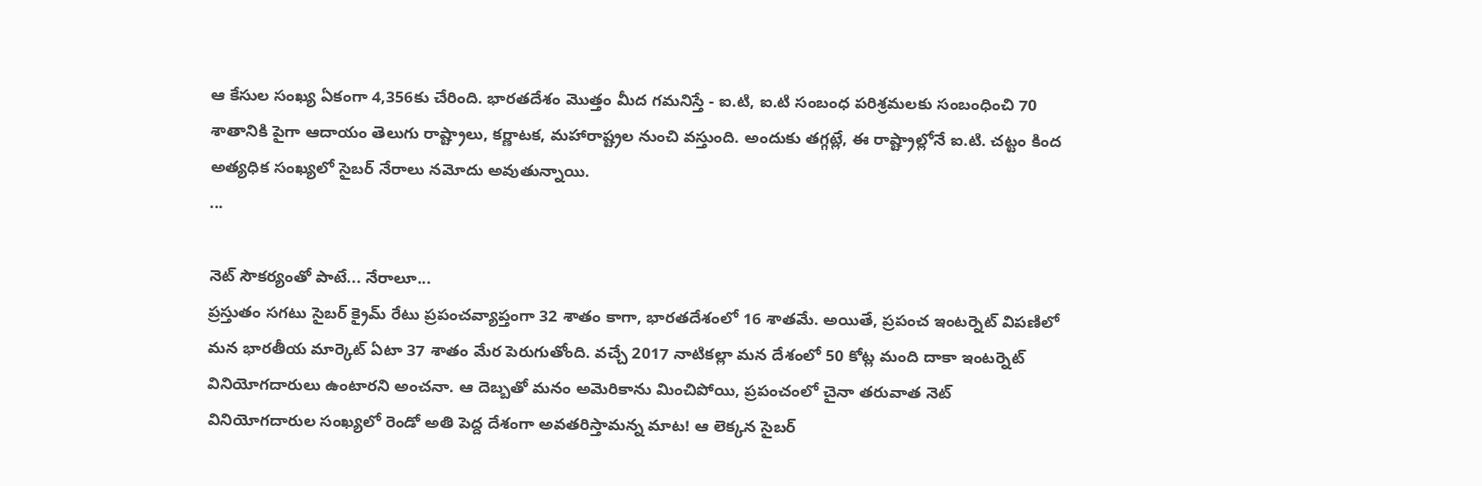ఆ కేసుల సంఖ్య ఏకంగా 4,356కు చేరింది. భారతదేశం మొత్తం మీద గమనిస్తే - ఐ.టి, ఐ.టి సంబంధ పరిశ్రమలకు సంబంధించి 70 శాతానికి పైగా ఆదాయం తెలుగు రాష్ట్రాలు, కర్ణాటక, మహారాష్ట్రల నుంచి వస్తుంది. అందుకు తగ్గట్లే, ఈ రాష్ట్రాల్లోనే ఐ.టి. చట్టం కింద అత్యధిక సంఖ్యలో సైబర్ నేరాలు నమోదు అవుతున్నాయి.
...

నెట్ సౌకర్యంతో పాటే... నేరాలూ...
ప్రస్తుతం సగటు సైబర్ క్రైమ్ రేటు ప్రపంచవ్యాప్తంగా 32 శాతం కాగా, భారతదేశంలో 16 శాతమే. అయితే, ప్రపంచ ఇంటర్నెట్ విపణిలో మన భారతీయ మార్కెట్ ఏటా 37 శాతం మేర పెరుగుతోంది. వచ్చే 2017 నాటికల్లా మన దేశంలో 50 కోట్ల మంది దాకా ఇంటర్నెట్ వినియోగదారులు ఉంటారని అంచనా. ఆ దెబ్బతో మనం అమెరికాను మించిపోయి, ప్రపంచంలో చైనా తరువాత నెట్ వినియోగదారుల సంఖ్యలో రెండో అతి పెద్ద దేశంగా అవతరిస్తామన్న మాట! ఆ లెక్కన సైబర్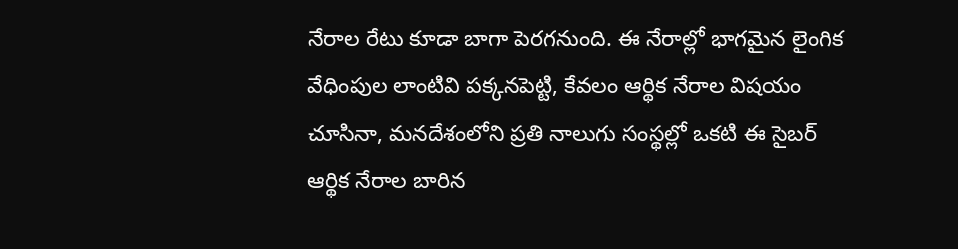నేరాల రేటు కూడా బాగా పెరగనుంది. ఈ నేరాల్లో భాగమైన లైంగిక వేధింపుల లాంటివి పక్కనపెట్టి, కేవలం ఆర్థిక నేరాల విషయం చూసినా, మనదేశంలోని ప్రతి నాలుగు సంస్థల్లో ఒకటి ఈ సైబర్ ఆర్థిక నేరాల బారిన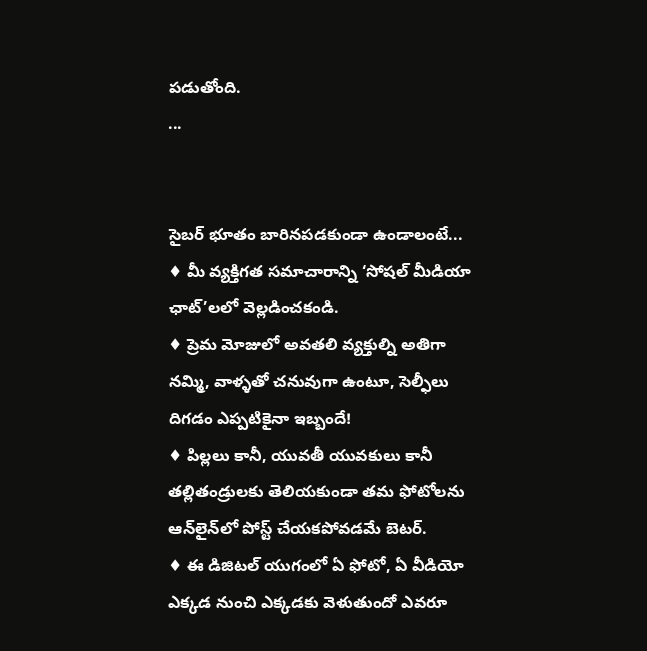పడుతోంది.
...


సైబర్ భూతం బారినపడకుండా ఉండాలంటే...
♦ మీ వ్యక్తిగత సమాచారాన్ని ‘సోషల్ మీడియా ఛాట్’లలో వెల్లడించకండి.
♦ ప్రెమ మోజులో అవతలి వ్యక్తుల్ని అతిగా నమ్మి, వాళ్ళతో చనువుగా ఉంటూ, సెల్ఫీలు దిగడం ఎప్పటికైనా ఇబ్బందే!
♦ పిల్లలు కానీ, యువతీ యువకులు కానీ తల్లితండ్రులకు తెలియకుండా తమ ఫోటోలను ఆన్‌లైన్‌లో పోస్ట్ చేయకపోవడమే బెటర్.
♦ ఈ డిజిటల్ యుగంలో ఏ ఫోటో, ఏ వీడియో ఎక్కడ నుంచి ఎక్కడకు వెళుతుందో ఎవరూ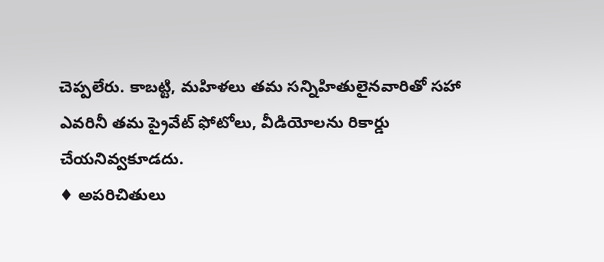చెప్పలేరు. కాబట్టి, మహిళలు తమ సన్నిహితులైనవారితో సహా ఎవరినీ తమ ప్రైవేట్ ఫోటోలు, వీడియోలను రికార్డు చేయనివ్వకూడదు.
♦ అపరిచితులు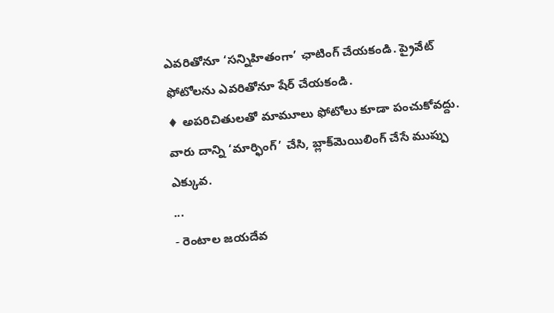ఎవరితోనూ ‘సన్నిహితంగా’ ఛాటింగ్ చేయకండి. ప్రైవేట్ ఫోటోలను ఎవరితోనూ షేర్ చేయకండి.
♦ అపరిచితులతో మామూలు ఫోటోలు కూడా పంచుకోవద్దు. వారు దాన్ని ‘మార్ఫింగ్’ చేసి, బ్లాక్‌మెయిలింగ్ చేసే ముప్పు ఎక్కువ.
...
- రెంటాల జయదేవ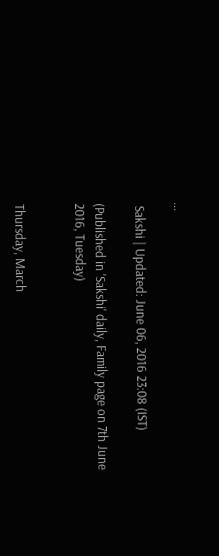...

 Sakshi | Updated: June 06, 2016 23:08 (IST)

(Published in 'Sakshi' daily, Family page on 7th June 2016, Tuesday)


Thursday, March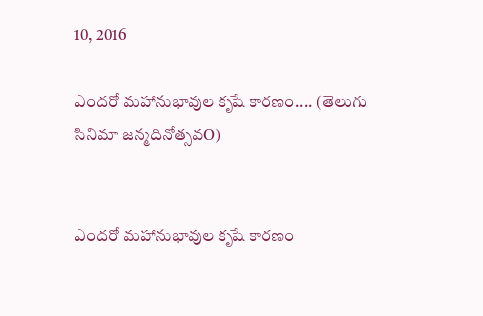10, 2016

ఎందరో మహానుభావుల కృషే కారణం.... (తెలుగు సినిమా జన్మదినోత్సవO)


ఎందరో మహానుభావుల కృషే కారణం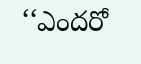‘‘ఎందరో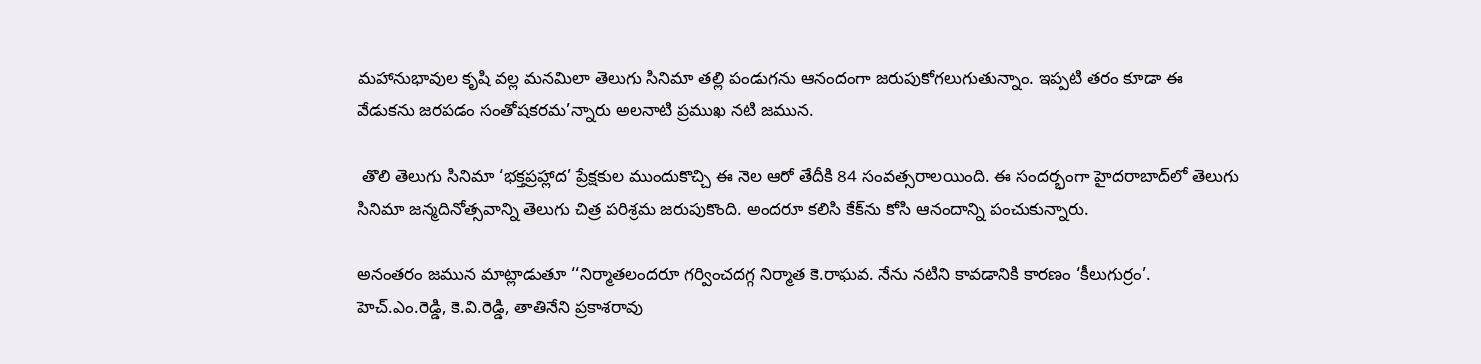మహానుభావుల కృషి వల్ల మనమిలా తెలుగు సినిమా తల్లి పండుగను ఆనందంగా జరుపుకోగలుగుతున్నాం. ఇప్పటి తరం కూడా ఈ వేడుకను జరపడం సంతోషకరమ’న్నారు అలనాటి ప్రముఖ నటి జమున.

 తొలి తెలుగు సినిమా ‘భక్తప్రహ్లాద’ ప్రేక్షకుల ముందుకొచ్చి ఈ నెల ఆరో తేదీకి 84 సంవత్సరాలయింది. ఈ సందర్భంగా హైదరాబాద్‌లో తెలుగు సినిమా జన్మదినోత్సవాన్ని తెలుగు చిత్ర పరిశ్రమ జరుపుకొంది. అందరూ కలిసి కేక్‌ను కోసి ఆనందాన్ని పంచుకున్నారు.

అనంతరం జమున మాట్లాడుతూ ‘‘నిర్మాతలందరూ గర్వించదగ్గ నిర్మాత కె.రాఘవ. నేను నటిని కావడానికి కారణం ‘కీలుగుర్రం’. హెచ్‌.ఎం.రెడ్డి, కె.వి.రెడ్డి, తాతినేని ప్రకాశరావు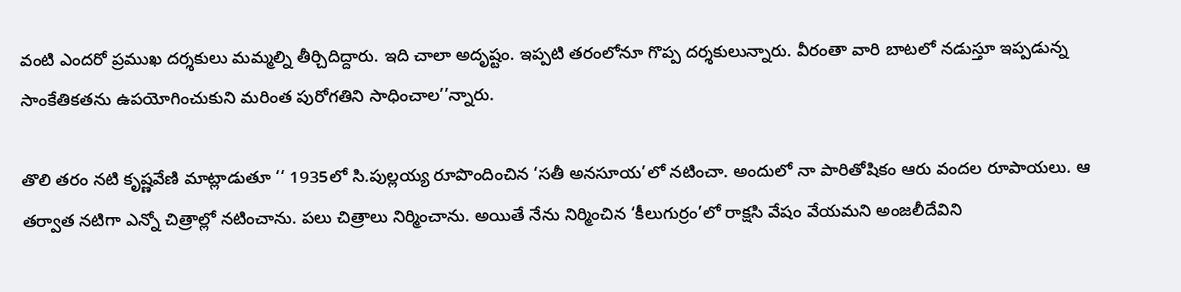వంటి ఎందరో ప్రముఖ దర్శకులు మమ్మల్ని తీర్చిదిద్దారు. ఇది చాలా అదృష్టం. ఇప్పటి తరంలోనూ గొప్ప దర్శకులున్నారు. వీరంతా వారి బాటలో నడుస్తూ ఇప్పడున్న సాంకేతికతను ఉపయోగించుకుని మరింత పురోగతిని సాధించాల’’న్నారు.

తొలి తరం నటి కృష్ణవేణి మాట్లాడుతూ ‘‘ 1935లో సి.పుల్లయ్య రూపొందించిన ‘సతీ అనసూయ’లో నటించా. అందులో నా పారితోషికం ఆరు వందల రూపాయలు. ఆ తర్వాత నటిగా ఎన్నో చిత్రాల్లో నటించాను. పలు చిత్రాలు నిర్మించాను. అయితే నేను నిర్మించిన ‘కీలుగుర్రం’లో రాక్షసి వేషం వేయమని అంజలీదేవిని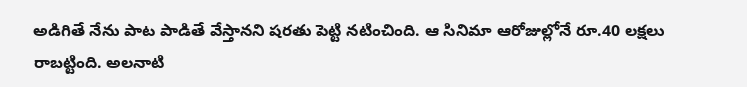అడిగితే నేను పాట పాడితే వేస్తానని షరతు పెట్టి నటించింది. ఆ సినిమా ఆరోజుల్లోనే రూ.40 లక్షలు రాబట్టింది. అలనాటి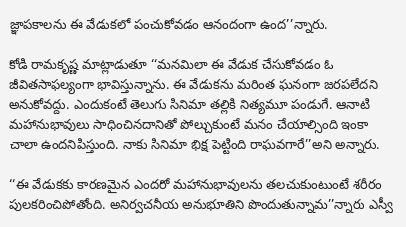జ్ఞాపకాలను ఈ వేడుకలో పంచుకోవడం ఆనందంగా ఉంద’’న్నారు.

కోడి రామకృష్ణ మాట్లాడుతూ ‘‘మనమిలా ఈ వేడుక చేసుకోవడం ఓ జీవితసాఫల్యంగా భావిస్తున్నాను. ఈ వేడుకను మరింత ఘనంగా జరపలేదని అనుకోవద్దు. ఎందుకంటే తెలుగు సినిమా తల్లికి నిత్యమూ పండుగే. ఆనాటి మహానుభావులు సాధించినదానితో పోల్చుకుంటే మనం చేయాల్సింది ఇంకా చాలా ఉందనిపిస్తుంది. నాకు సినిమా భిక్ష పెట్టింది రాఘవగారే’’అని అన్నారు.

‘‘ఈ వేడుకకు కారణమైన ఎందరో మహానుభావులను తలచుకుంటుంటే శరీరం పులకరించిపోతోంది. అనిర్వచనీయ అనుభూతిని పొందుతున్నామ’’న్నారు ఎస్వీ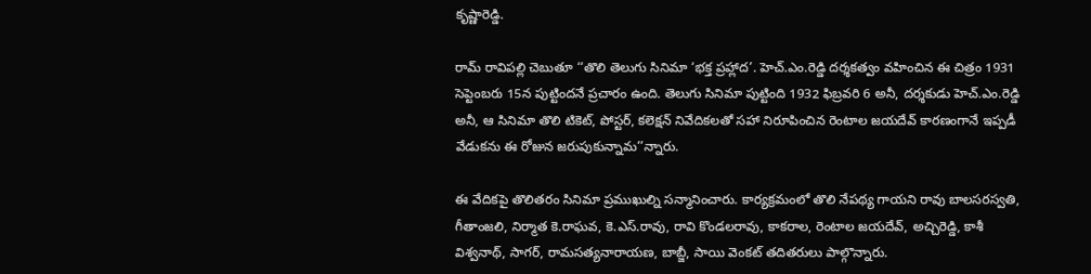కృష్ణారెడ్డి.

రామ్‌ రావిపల్లి చెబుతూ ‘‘తొలి తెలుగు సినిమా ‘భక్త ప్రహ్లాద’. హెచ్‌.ఎం.రెడ్డి దర్శకత్వం వహించిన ఈ చిత్రం 1931 సెప్టెంబరు 15న పుట్టిందనే ప్రచారం ఉంది. తెలుగు సినిమా పుట్టింది 1932 ఫిబ్రవరి 6 అనీ, దర్శకుడు హెచ్‌.ఎం.రెడ్డి అనీ, ఆ సినిమా తొలి టికెట్‌, పోస్టర్‌, కలెక్షన్‌ నివేదికలతో సహా నిరూపించిన రెంటాల జయదేవ్‌ కారణంగానే ఇప్పడీ వేడుకను ఈ రోజున జరుపుకున్నామ’’న్నారు.

ఈ వేదికపై తొలితరం సినిమా ప్రముఖుల్ని సన్మానించారు. కార్యక్రమంలో తొలి నేపథ్య గాయని రావు బాలసరస్వతి, గీతాంజలి, నిర్మాత కె.రాఘవ, కె.ఎస్‌.రావు, రావి కొండలరావు, కాకరాల, రెంటాల జయదేవ్‌, అచ్చిరెడ్డి, కాశీ విశ్వనాథ్‌, సాగర్‌, రామసత్యనారాయణ, బాబ్జీ, సాయి వెంక‌ట్‌ తదితరులు పాల్గొన్నారు.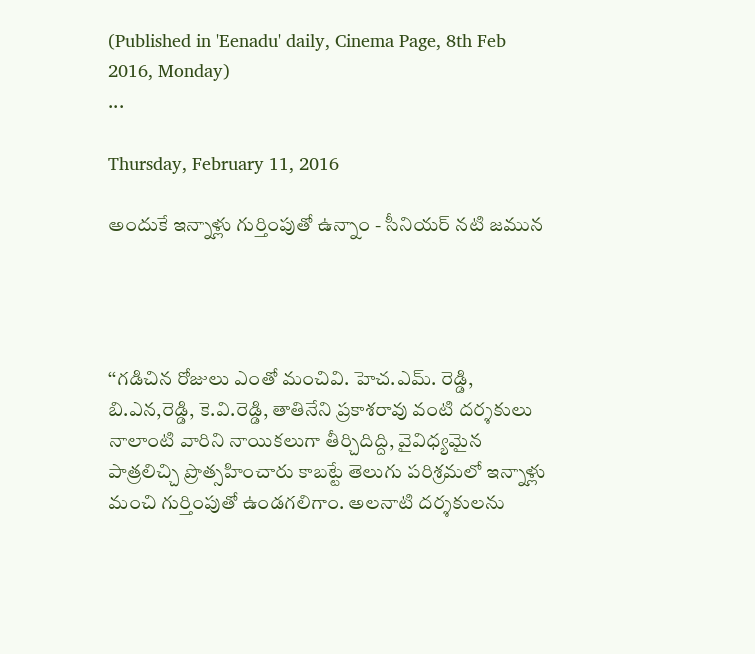(Published in 'Eenadu' daily, Cinema Page, 8th Feb 2016, Monday)
...

Thursday, February 11, 2016

అందుకే ఇన్నాళ్లు గుర్తింపుతో ఉన్నాం - సీనియర్‌ నటి జమున




‘‘గడిచిన రోజులు ఎంతో మంచివి. హెచ.ఎమ్‌. రెడ్డి, బి.ఎన,రెడ్డి, కె.వి.రెడ్డి, తాతినేని ప్రకాశరావు వంటి దర్శకులు నాలాంటి వారిని నాయికలుగా తీర్చిదిద్ది, వైవిధ్యమైన పాత్రలిచ్చి ప్రొత్సహించారు కాబట్టే తెలుగు పరిశ్రమలో ఇన్నాళ్లు మంచి గుర్తింపుతో ఉండగలిగాం. అలనాటి దర్శకులను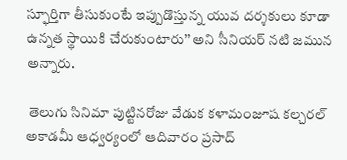స్ఫూర్తిగా తీసుకుంటే ఇప్పుడొస్తున్న యువ దర్శకులు కూడా ఉన్నత స్థాయికి చేరుకుంటారు’’ అని సీనియర్‌ నటి జమున అన్నారు.

 తెలుగు సినిమా పుట్టినరోజు వేడుక కళామంజూష కల్చరల్‌ అకాడమీ ఆధ్వర్యంలో ఆదివారం ప్రసాద్‌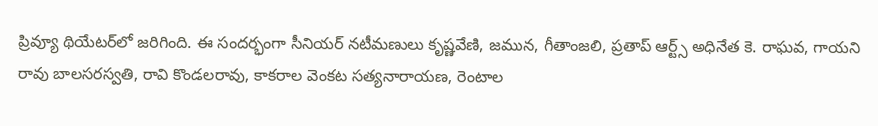ప్రివ్యూ థియేటర్‌లో జరిగింది. ఈ సందర్భంగా సీనియర్‌ నటీమణులు కృష్ణవేణి, జమున, గీతాంజలి, ప్రతాప్‌ ఆర్ట్స్‌ అధినేత కె. రాఘవ, గాయని రావు బాలసరస్వతి, రావి కొండలరావు, కాకరాల వెంకట సత్యనారాయణ, రెంటాల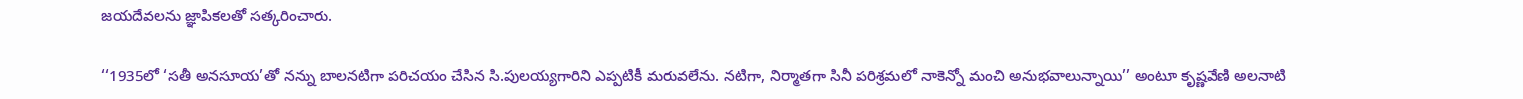జయదేవలను జ్ఞాపికలతో సత్కరించారు.

‘‘1935లో ‘సతీ అనసూయ’తో నన్ను బాలనటిగా పరిచయం చేసిన సి.పులయ్యగారిని ఎప్పటికీ మరువలేను. నటిగా, నిర్మాతగా సినీ పరిశ్రమలో నాకెన్నో మంచి అనుభవాలున్నాయి’’ అంటూ కృష్ణవేణి అలనాటి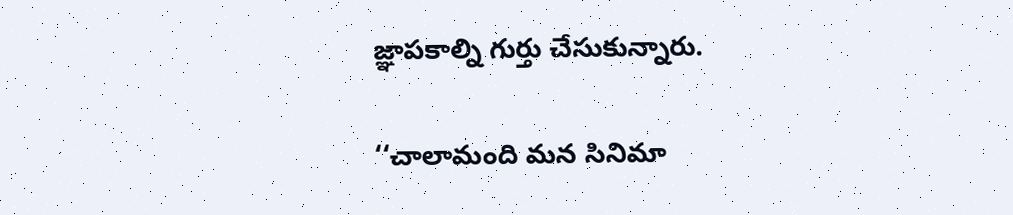జ్ఞాపకాల్ని గుర్తు చేసుకున్నారు.

‘‘చాలామంది మన సినిమా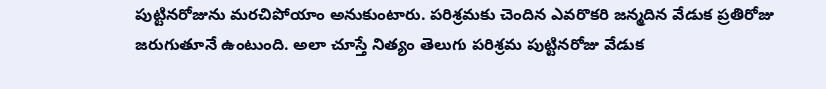పుట్టినరోజును మరచిపోయాం అనుకుంటారు. పరిశ్రమకు చెందిన ఎవరొకరి జన్మదిన వేడుక ప్రతిరోజు జరుగుతూనే ఉంటుంది. అలా చూస్తే నిత్యం తెలుగు పరిశ్రమ పుట్టినరోజు వేడుక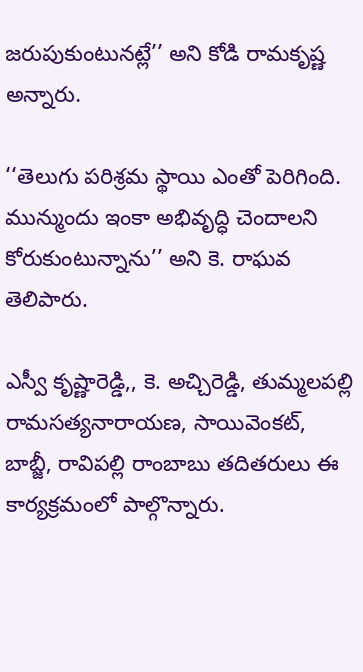జరుపుకుంటునట్లే’’ అని కోడి రామకృష్ణ అన్నారు.

‘‘తెలుగు పరిశ్రమ స్థాయి ఎంతో పెరిగింది. మున్ముందు ఇంకా అభివృద్ధి చెందాలని కోరుకుంటున్నాను’’ అని కె. రాఘవ తెలిపారు.

ఎస్వీ కృష్ణారెడ్డి,, కె. అచ్చిరెడ్డి, తుమ్మలపల్లి రామసత్యనారాయణ, సాయివెంకట్‌, బాబ్జీ, రావిపల్లి రాంబాబు తదితరులు ఈ కార్యక్రమంలో పాల్గొన్నారు.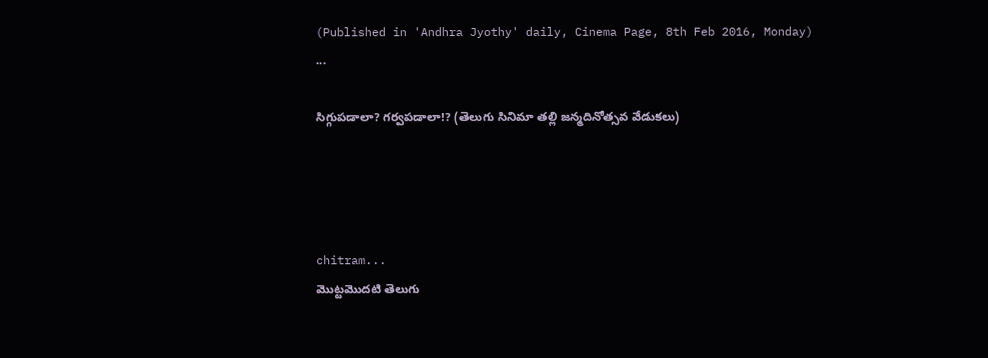(Published in 'Andhra Jyothy' daily, Cinema Page, 8th Feb 2016, Monday)
...

సిగ్గుపడాలా? గర్వపడాలా!? (తెలుగు సినిమా తల్లి జన్మదినోత్సవ వేడుకలు)




chitram...
మొట్టమొదటి తెలుగు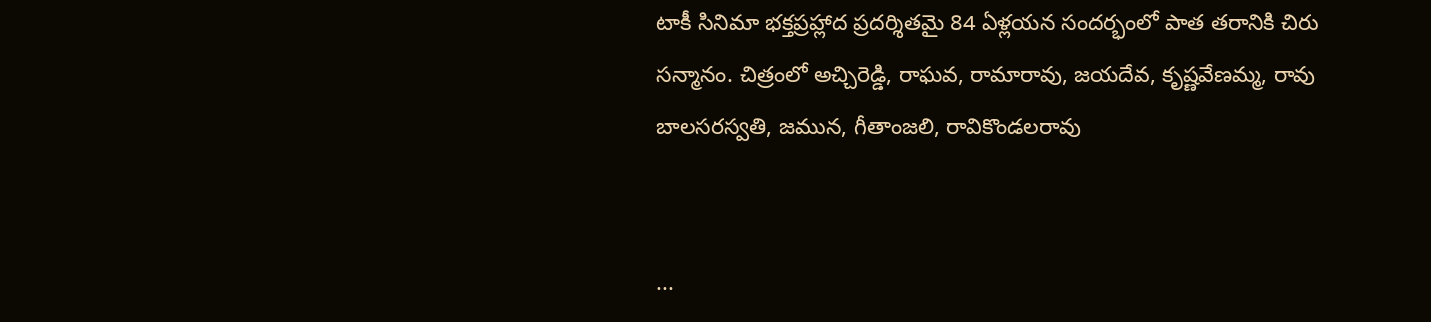టాకీ సినిమా భక్తప్రహ్లాద ప్రదర్శితమై 84 ఏళ్లయన సందర్భంలో పాత తరానికి చిరు సన్మానం. చిత్రంలో అచ్చిరెడ్డి, రాఘవ, రామారావు, జయదేవ, కృష్ణవేణమ్మ, రావు బాలసరస్వతి, జమున, గీతాంజలి, రావికొండలరావు


...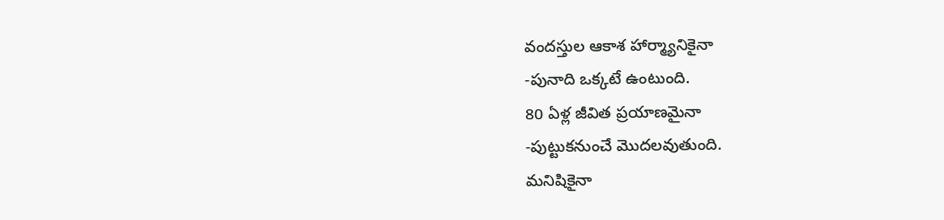వందస్తుల ఆకాశ హార్మ్యానికైనా
-పునాది ఒక్కటే ఉంటుంది.
80 ఏళ్ల జీవిత ప్రయాణమైనా
-పుట్టుకనుంచే మొదలవుతుంది.
మనిషికైనా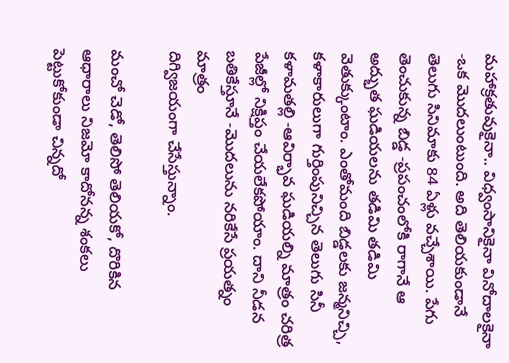మహాక్రతువుకైనా.. విధ్వంసానికైనా వినోదాలకైనా -ఒక మొదలుంటుంది. అది తెలియకుండానే తెలుగు సినిమాకు 84 ఏళ్లు వచ్చేశాయి. పేగు తెంచుకున్న బిడ్డ -ప్రపంచంలోకి రాగానే ఆ అద్భుత ఘడియలను తడిమి తడిమి వెతుక్కుంటాం. ఎంతోమంది బిడ్డలకు జన్మనిచ్చి, కళాకారులుగా గుర్తింపునిచ్చిన తెలుగు సినీ కళామతల్లి -ఆవిర్భావ ఘడియల్ని మాత్రం చరిత్ర పేజీల్లో నిక్షిప్తం చేయలేకపోయాం. దాని నీడన బతికేస్తూనే -మొదలును నరికేసే ప్రయత్నం మాత్రం
దిగ్విజయంగా చేసేస్తున్నాం.

మంచో చెడో, తెలిసో తెలియకో, దొరికిన ఆధారాలు నిజమో కాదోనన్న శంకలు పెట్టుకోకుండా చిన్నదో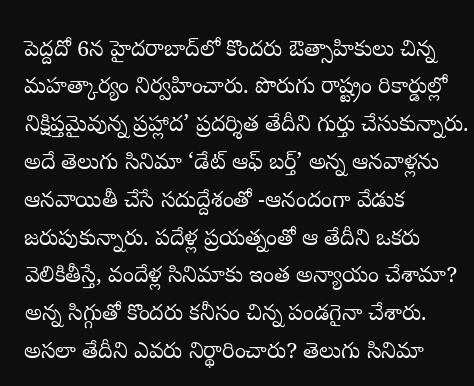పెద్దదో 6న హైదరాబాద్‌లో కొందరు ఔత్సాహికులు చిన్న మహత్కార్యం నిర్వహించారు. పొరుగు రాష్ట్రం రికార్డుల్లో నిక్షిప్తమైవున్న ప్రహ్లాద’ ప్రదర్శిత తేదీని గుర్తు చేసుకున్నారు. అదే తెలుగు సినిమా ‘డేట్ ఆఫ్ బర్త్’ అన్న ఆనవాళ్లను ఆనవాయితీ చేసే సదుద్దేశంతో -ఆనందంగా వేడుక జరుపుకున్నారు. పదేళ్ల ప్రయత్నంతో ఆ తేదీని ఒకరు వెలికితీస్తే, వందేళ్ల సినిమాకు ఇంత అన్యాయం చేశామా? అన్న సిగ్గుతో కొందరు కనీసం చిన్న పండగైనా చేశారు. అసలా తేదీని ఎవరు నిర్థారించారు? తెలుగు సినిమా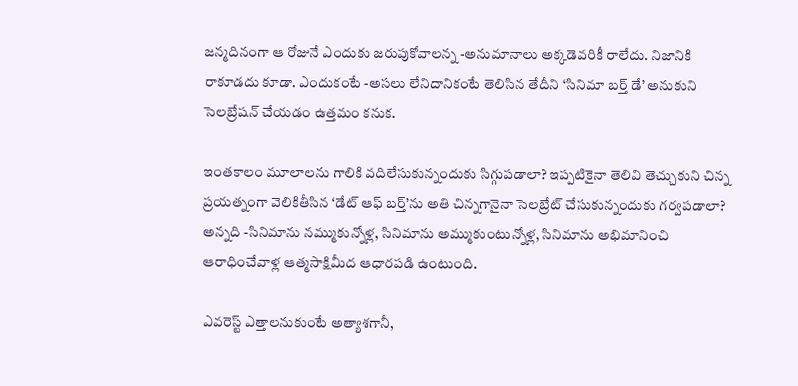జన్మదినంగా ఆ రోజునే ఎందుకు జరుపుకోవాలన్న -అనుమానాలు అక్కడెవరికీ రాలేదు. నిజానికి రాకూడదు కూడా. ఎందుకంటే -అసలు లేనిదానికంటే తెలిసిన తేదీని ‘సినిమా బర్త్ డే’ అనుకుని సెలబ్రేషన్ చేయడం ఉత్తమం కనుక.

ఇంతకాలం మూలాలను గాలికి వదిలేసుకున్నందుకు సిగ్గుపడాలా? ఇప్పటికైనా తెలివి తెచ్చుకుని చిన్న ప్రయత్నంగా వెలికితీసిన ‘డేట్ ఆఫ్ బర్త్’ను అతి చిన్నగానైనా సెలబ్రేట్ చేసుకున్నందుకు గర్వపడాలా? అన్నది -సినిమాను నమ్ముకున్నోళ్ల, సినిమాను అమ్ముకుంటున్నోళ్ల, సినిమాను అభిమానించి ఆరాధించేవాళ్ల ఆత్మసాక్షిమీద ఆధారపడి ఉంటుంది.

ఎవరెస్ట్ ఎత్తాలనుకుంటే అత్యాశగానీ,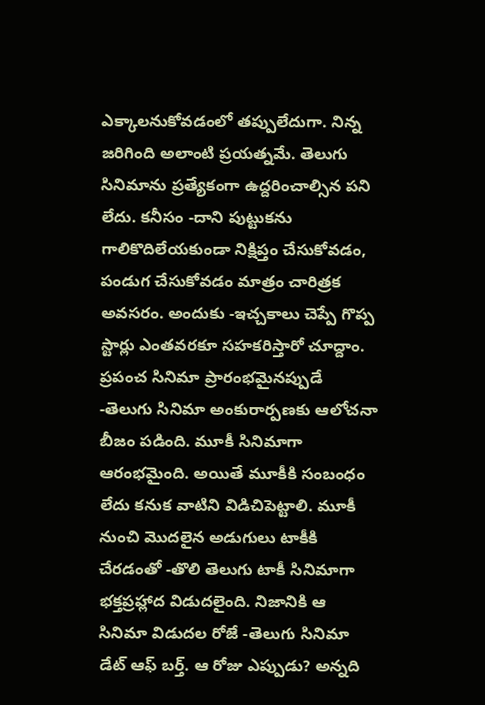ఎక్కాలనుకోవడంలో తప్పులేదుగా. నిన్న జరిగింది అలాంటి ప్రయత్నమే. తెలుగు సినిమాను ప్రత్యేకంగా ఉద్దరించాల్సిన పని లేదు. కనీసం -దాని పుట్టుకను గాలికొదిలేయకుండా నిక్షిప్తం చేసుకోవడం, పండుగ చేసుకోవడం మాత్రం చారిత్రక అవసరం. అందుకు -ఇచ్చకాలు చెప్పే గొప్ప స్టార్లు ఎంతవరకూ సహకరిస్తారో చూద్దాం.
ప్రపంచ సినిమా ప్రారంభమైనప్పుడే -తెలుగు సినిమా అంకురార్పణకు ఆలోచనా బీజం పడింది. మూకీ సినిమాగా ఆరంభమైంది. అయితే మూకీకి సంబంధం లేదు కనుక వాటిని విడిచిపెట్టాలి. మూకీ నుంచి మొదలైన అడుగులు టాకీకి చేరడంతో -తొలి తెలుగు టాకీ సినిమాగా భక్తప్రహ్లాద విడుదలైంది. నిజానికి ఆ సినిమా విడుదల రోజే -తెలుగు సినిమా డేట్ ఆఫ్ బర్త్. ఆ రోజు ఎప్పుడు? అన్నది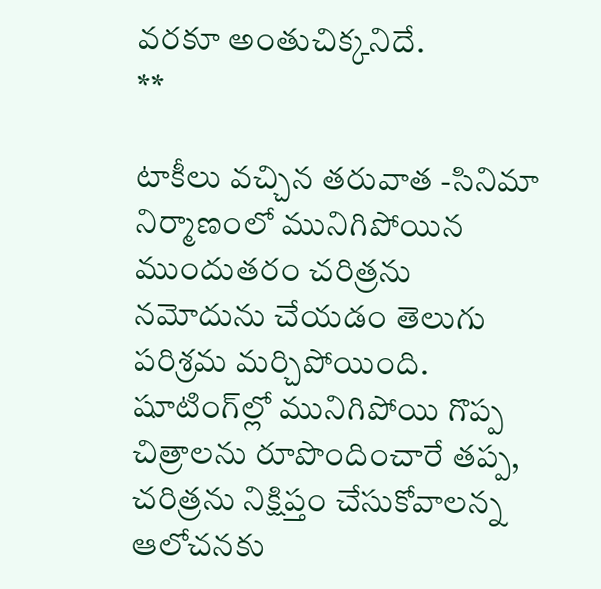వరకూ అంతుచిక్కనిదే.
**

టాకీలు వచ్చిన తరువాత -సినిమా నిర్మాణంలో మునిగిపోయిన ముందుతరం చరిత్రను నమోదును చేయడం తెలుగు పరిశ్రమ మర్చిపోయింది. షూటింగ్‌ల్లో మునిగిపోయి గొప్ప చిత్రాలను రూపొందించారే తప్ప, చరిత్రను నిక్షిప్తం చేసుకోవాలన్న ఆలోచనకు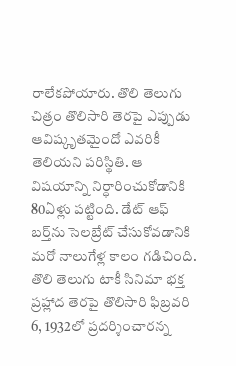రాలేకపోయారు. తొలి తెలుగు చిత్రం తొలిసారి తెరపై ఎప్పుడు ఆవిష్కృతమైందో ఎవరికీ తెలియని పరిస్థితి. ఆ విషయాన్ని నిర్ధారించుకోడానికి 80ఏళ్లు పట్టింది. డేట్ ఆఫ్ బర్త్‌ను సెలబ్రేట్ చేసుకోవడానికి మరో నాలుగేళ్ల కాలం గడిచింది. తొలి తెలుగు టాకీ సినిమా భక్త ప్రహ్లాద తెరపై తొలిసారి ఫిబ్రవరి 6, 1932లో ప్రదర్శించారన్న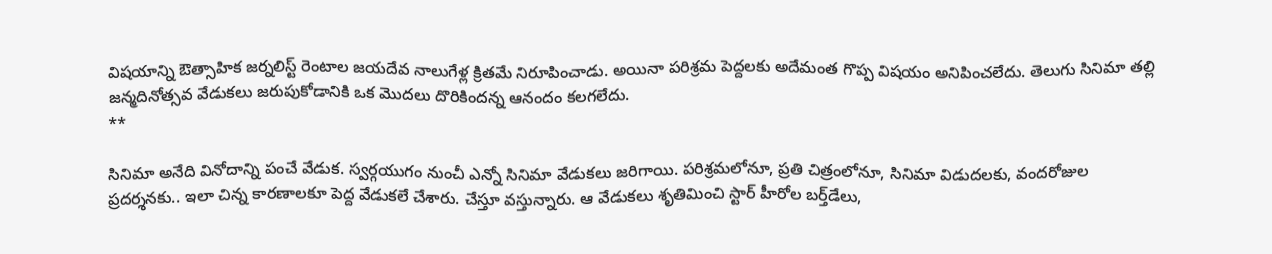విషయాన్ని ఔత్సాహిక జర్నలిస్ట్ రెంటాల జయదేవ నాలుగేళ్ల క్రితమే నిరూపించాడు. అయినా పరిశ్రమ పెద్దలకు అదేమంత గొప్ప విషయం అనిపించలేదు. తెలుగు సినిమా తల్లి జన్మదినోత్సవ వేడుకలు జరుపుకోడానికి ఒక మొదలు దొరికిందన్న ఆనందం కలగలేదు.
**

సినిమా అనేది వినోదాన్ని పంచే వేడుక. స్వర్గయుగం నుంచీ ఎన్నో సినిమా వేడుకలు జరిగాయి. పరిశ్రమలోనూ, ప్రతి చిత్రంలోనూ, సినిమా విడుదలకు, వందరోజుల ప్రదర్శనకు.. ఇలా చిన్న కారణాలకూ పెద్ద వేడుకలే చేశారు. చేస్తూ వస్తున్నారు. ఆ వేడుకలు శృతిమించి స్టార్ హీరోల బర్త్‌డేలు,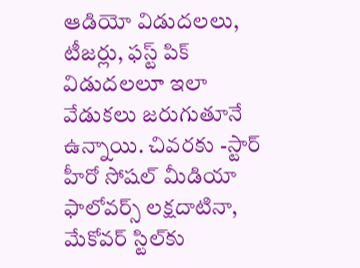ఆడియో విడుదలలు, టీజర్లు, ఫస్ట్ పిక్ విడుదలలూ ఇలా వేడుకలు జరుగుతూనే ఉన్నాయి. చివరకు -స్టార్ హీరో సోషల్ మీడియా ఫాలోవర్స్ లక్షదాటినా, మేకోవర్ స్టిల్‌కు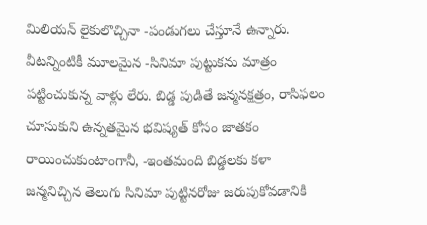మిలియన్ లైకులొచ్చినా -పండుగలు చేస్తూనే ఉన్నారు. వీటన్నింటికీ మూలమైన -సినిమా పుట్టుకను మాత్రం పట్టించుకున్న వాళ్లు లేరు. బిడ్డ పుడితే జన్మనక్షత్రం, రాసిఫలం చూసుకుని ఉన్నతమైన భవిష్యత్ కోసం జాతకం రాయించుకుంటాంగానీ, -ఇంతమంది బిడ్డలకు కళా జన్మనిచ్చిన తెలుగు సినిమా పుట్టినరోజు జరుపుకోవడానికి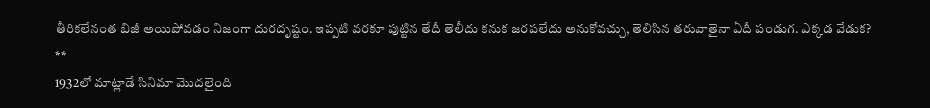తీరికలేనంత బిజీ అయిపోవడం నిజంగా దురదృష్టం. ఇప్పటి వరకూ పుట్టిన తేదీ తెలీదు కనుక జరపలేదు అనుకోవచ్చు, తెలిసిన తరువాతైనా ఏదీ పండుగ. ఎక్కడ వేడుక?
**
1932లో మాట్లాడే సినిమా మొదలైంది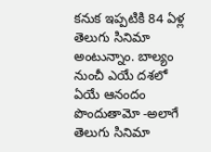కనుక ఇప్పటికి 84 ఏళ్ల తెలుగు సినిమా అంటున్నాం. బాల్యం నుంచీ ఎయే దశలో ఏయే ఆనందం పొందుతామో -అలాగే తెలుగు సినిమా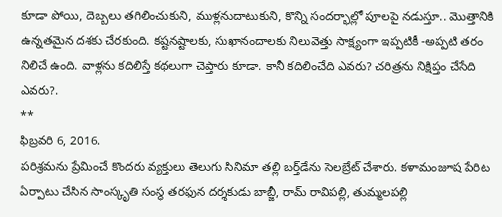కూడా పోయి, దెబ్బలు తగిలించుకుని, ముళ్లనుదాటుకుని, కొన్ని సందర్భాల్లో పూలపై నడుస్తూ.. మొత్తానికి ఉన్నతమైన దశకు చేరకుంది. కష్టనష్టాలకు, సుఖానందాలకు నిలువెత్తు సాక్ష్యంగా ఇప్పటికీ -అప్పటి తరం నిలిచే ఉంది. వాళ్లను కదిలిస్తే కథలుగా చెప్తారు కూడా. కానీ కదిలించేది ఎవరు? చరిత్రను నిక్షిప్తం చేసేది ఎవరు?.
**
ఫిబ్రవరి 6, 2016.
పరిశ్రమను ప్రేమించే కొందరు వ్యక్తులు తెలుగు సినిమా తల్లి బర్త్‌డేను సెలబ్రేట్ చేశారు. కళామంజూష పేరిట ఏర్పాటు చేసిన సాంస్కృతి సంస్థ తరఫున దర్శకుడు బాబ్జీ, రామ్ రావిపల్లి, తుమ్మలపల్లి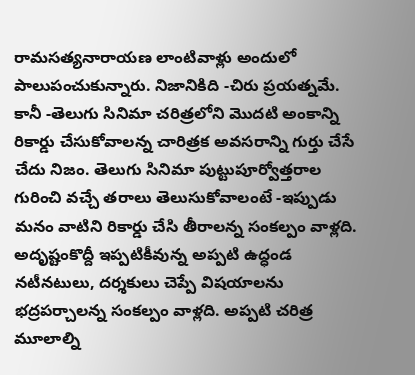రామసత్యనారాయణ లాంటివాళ్లు అందులో పాలుపంచుకున్నారు. నిజానికిది -చిరు ప్రయత్నమే. కానీ -తెలుగు సినిమా చరిత్రలోని మొదటి అంకాన్ని రికార్డు చేసుకోవాలన్న చారిత్రక అవసరాన్ని గుర్తు చేసే చేదు నిజం. తెలుగు సినిమా పుట్టుపూర్వోత్తరాల గురించి వచ్చే తరాలు తెలుసుకోవాలంటే -ఇప్పుడు మనం వాటిని రికార్డు చేసి తీరాలన్న సంకల్పం వాళ్లది. అదృష్టంకొద్దీ ఇప్పటికీవున్న అప్పటి ఉద్ధండ నటీనటులు, దర్శకులు చెప్పే విషయాలను భద్రపర్చాలన్న సంకల్పం వాళ్లది. అప్పటి చరిత్ర మూలాల్ని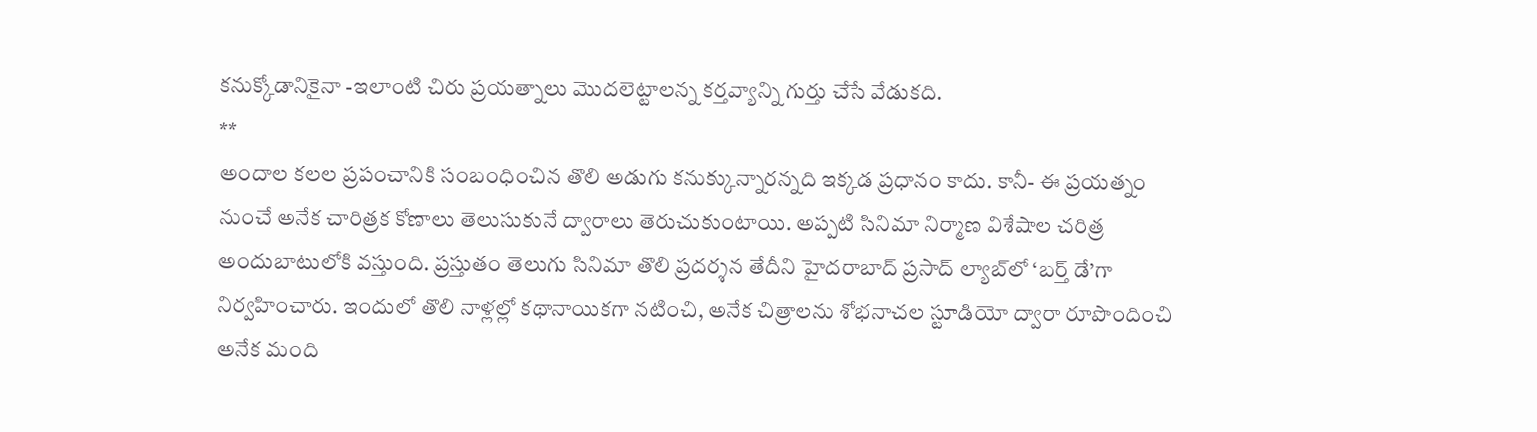కనుక్కోడానికైనా -ఇలాంటి చిరు ప్రయత్నాలు మొదలెట్టాలన్న కర్తవ్యాన్ని గుర్తు చేసే వేడుకది.
**
అందాల కలల ప్రపంచానికి సంబంధించిన తొలి అడుగు కనుక్కున్నారన్నది ఇక్కడ ప్రధానం కాదు. కానీ- ఈ ప్రయత్నం నుంచే అనేక చారిత్రక కోణాలు తెలుసుకునే ద్వారాలు తెరుచుకుంటాయి. అప్పటి సినిమా నిర్మాణ విశేషాల చరిత్ర అందుబాటులోకి వస్తుంది. ప్రస్తుతం తెలుగు సినిమా తొలి ప్రదర్శన తేదీని హైదరాబాద్ ప్రసాద్ ల్యాబ్‌లో ‘బర్త్ డే’గా నిర్వహించారు. ఇందులో తొలి నాళ్లల్లో కథానాయికగా నటించి, అనేక చిత్రాలను శోభనాచల స్టూడియో ద్వారా రూపొందించి అనేక మంది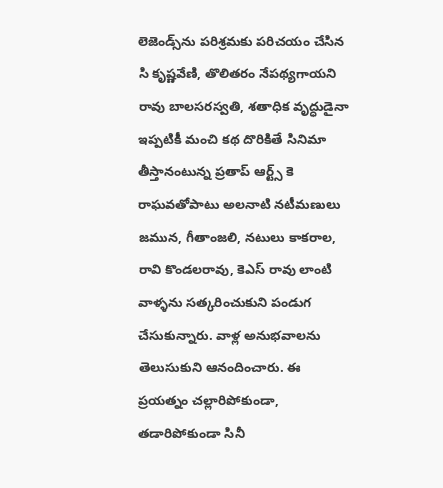లెజెండ్స్‌ను పరిశ్రమకు పరిచయం చేసిన సి కృష్ణవేణి, తొలితరం నేపథ్యగాయని రావు బాలసరస్వతి, శతాధిక వృద్ధుడైనా ఇప్పటికీ మంచి కథ దొరికితే సినిమా తీస్తానంటున్న ప్రతాప్ ఆర్ట్స్ కె రాఘవతోపాటు అలనాటి నటీమణులు జమున, గీతాంజలి, నటులు కాకరాల, రావి కొండలరావు, కెఎస్ రావు లాంటి వాళ్ళను సత్కరించుకుని పండుగ చేసుకున్నారు. వాళ్ల అనుభవాలను తెలుసుకుని ఆనందించారు. ఈ ప్రయత్నం చల్లారిపోకుండా, తడారిపోకుండా సినీ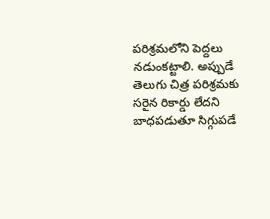పరిశ్రమలోని పెద్దలు నడుంకట్టాలి. అప్పుడే తెలుగు చిత్ర పరిశ్రమకు సరైన రికార్డు లేదని బాధపడుతూ సిగ్గుపడే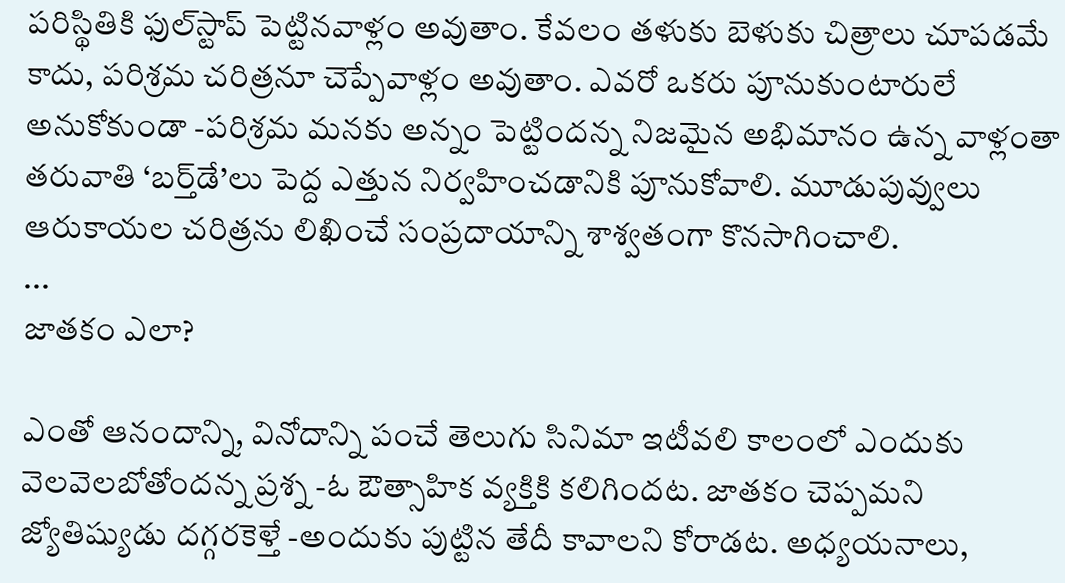పరిస్థితికి ఫుల్‌స్టాప్ పెట్టినవాళ్లం అవుతాం. కేవలం తళుకు బెళుకు చిత్రాలు చూపడమే కాదు, పరిశ్రమ చరిత్రనూ చెప్పేవాళ్లం అవుతాం. ఎవరో ఒకరు పూనుకుంటారులే అనుకోకుండా -పరిశ్రమ మనకు అన్నం పెట్టిందన్న నిజమైన అభిమానం ఉన్న వాళ్లంతా తరువాతి ‘బర్త్‌డే’లు పెద్ద ఎత్తున నిర్వహించడానికి పూనుకోవాలి. మూడుపువ్వులు ఆరుకాయల చరిత్రను లిఖించే సంప్రదాయాన్ని శాశ్వతంగా కొనసాగించాలి.
...
జాతకం ఎలా?

ఎంతో ఆనందాన్ని, వినోదాన్ని పంచే తెలుగు సినిమా ఇటీవలి కాలంలో ఎందుకు వెలవెలబోతోందన్న ప్రశ్న -ఓ ఔత్సాహిక వ్యక్తికి కలిగిందట. జాతకం చెప్పమని జ్యోతిష్యుడు దగ్గరకెళ్తే -అందుకు పుట్టిన తేదీ కావాలని కోరాడట. అధ్యయనాలు,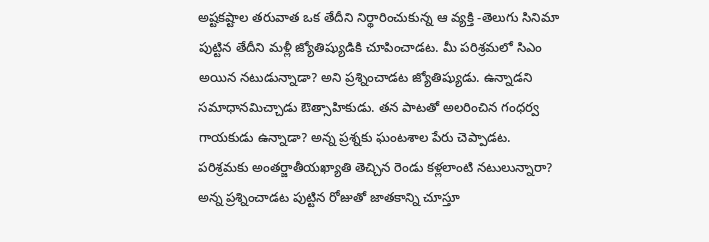అష్టకష్టాల తరువాత ఒక తేదీని నిర్థారించుకున్న ఆ వ్యక్తి -తెలుగు సినిమా పుట్టిన తేదీని మళ్లీ జ్యోతిష్యుడికి చూపించాడట. మీ పరిశ్రమలో సిఎం అయిన నటుడున్నాడా? అని ప్రశ్నించాడట జ్యోతిష్యుడు. ఉన్నాడని సమాధానమిచ్చాడు ఔత్సాహికుడు. తన పాటతో అలరించిన గంధర్వ గాయకుడు ఉన్నాడా? అన్న ప్రశ్నకు ఘంటశాల పేరు చెప్పాడట. పరిశ్రమకు అంతర్జాతీయఖ్యాతి తెచ్చిన రెండు కళ్లలాంటి నటులున్నారా? అన్న ప్రశ్నించాడట పుట్టిన రోజుతో జాతకాన్ని చూస్తూ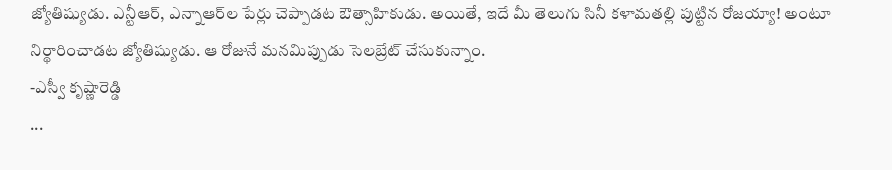జ్యోతిష్యుడు. ఎన్టీఆర్, ఎన్నాఆర్‌ల పేర్లు చెప్పాడట ఔత్సాహికుడు. అయితే, ఇదే మీ తెలుగు సినీ కళామతల్లి పుట్టిన రోజయ్యా! అంటూ నిర్థారించాడట జ్యోతిష్యుడు. ఆ రోజునే మనమిప్పుడు సెలబ్రేట్ చేసుకున్నాం.
-ఎస్వీ కృష్ణారెడ్డి
...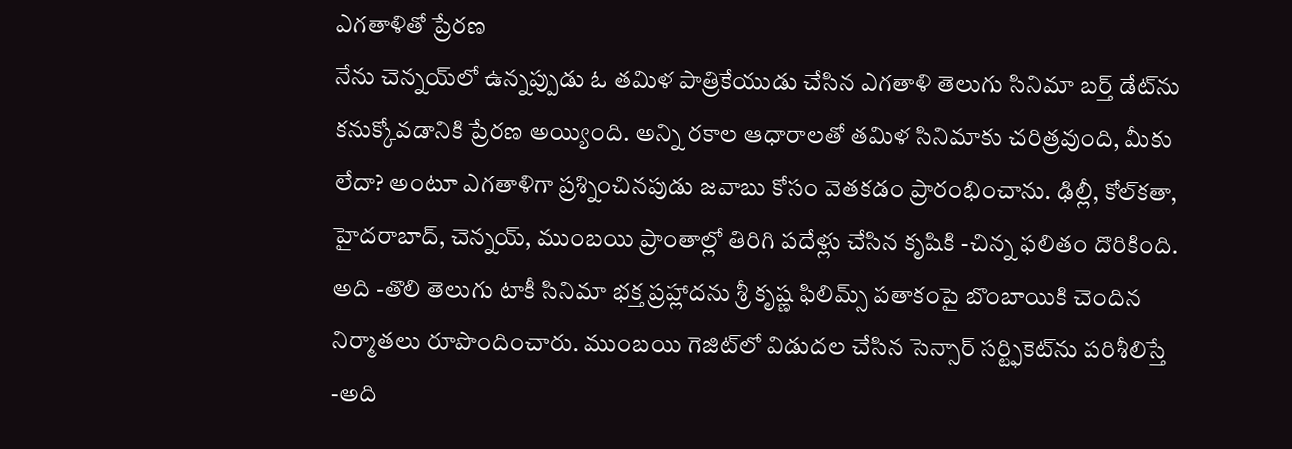ఎగతాళితో ప్రేరణ
నేను చెన్నయ్‌లో ఉన్నప్పుడు ఓ తమిళ పాత్రికేయుడు చేసిన ఎగతాళి తెలుగు సినిమా బర్త్ డేట్‌ను కనుక్కోవడానికి ప్రేరణ అయ్యింది. అన్ని రకాల ఆధారాలతో తమిళ సినిమాకు చరిత్రవుంది, మీకు లేదా? అంటూ ఎగతాళిగా ప్రశ్నించినపుడు జవాబు కోసం వెతకడం ప్రారంభించాను. ఢిల్లీ, కోల్‌కతా, హైదరాబాద్, చెన్నయ్, ముంబయి ప్రాంతాల్లో తిరిగి పదేళ్లు చేసిన కృషికి -చిన్న ఫలితం దొరికింది. అది -తొలి తెలుగు టాకీ సినిమా భక్త ప్రహ్లాదను శ్రీ కృష్ణ ఫిలిమ్స్ పతాకంపై బొంబాయికి చెందిన నిర్మాతలు రూపొందించారు. ముంబయి గెజిట్‌లో విడుదల చేసిన సెన్సార్ సర్ట్ఫికెట్‌ను పరిశీలిస్తే -అది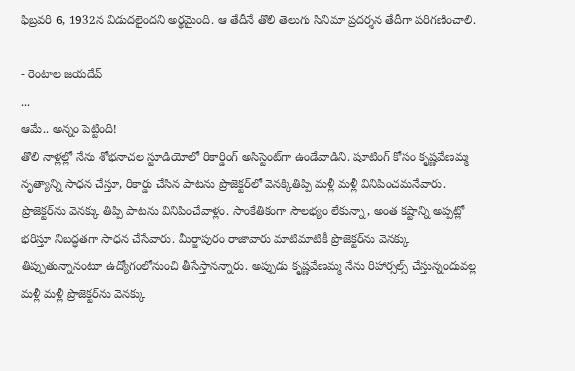ఫిబ్రవరి 6, 1932న విడుదలైందని అర్థమైంది. ఆ తేదీనే తొలి తెలుగు సినిమా ప్రదర్శన తేదీగా పరిగణించాలి.

- రెంటాల జయదేవ్
...
ఆమే.. అన్నం పెట్టింది!
తొలి నాళ్లల్లో నేను శోభనాచల స్టూడియోలో రికార్డింగ్ అసిస్టెంట్‌గా ఉండేవాడిని. షూటింగ్ కోసం కృష్ణవేణమ్మ నృత్యాన్ని సాధన చేస్తూ, రికార్డు చేసిన పాటను ప్రొజెక్టర్‌లో వెనక్కితిప్పి మళ్లీ మళ్లీ వినిపించమనేవారు. ప్రొజెక్టర్‌ను వెనక్కు తిప్పి పాటను వినిపించేవాళ్లం. సాంకేతికంగా సౌలభ్యం లేకున్నా, అంత కష్టాన్ని అప్పట్లో భరిస్తూ నిబద్ధతగా సాధన చేసేవారు. మీర్జాపురం రాజావారు మాటిమాటికీ ప్రొజెక్టర్‌ను వెనక్కు తిప్పుతున్నానంటూ ఉద్యోగంలోనుంచి తీసేస్తానన్నారు. అప్పుడు కృష్ణవేణమ్మ నేను రిహార్సల్స్ చేస్తున్నందువల్ల మళ్లీ మళ్లీ ప్రొజెక్టర్‌ను వెనక్కు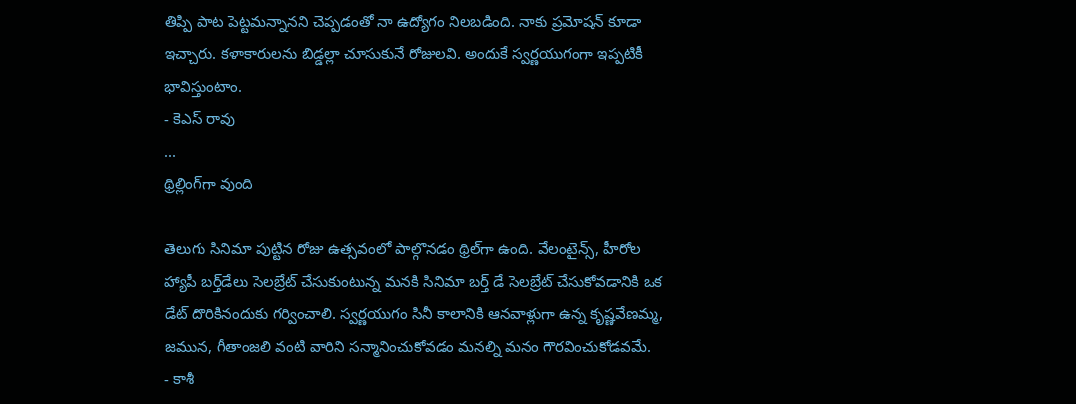తిప్పి పాట పెట్టమన్నానని చెప్పడంతో నా ఉద్యోగం నిలబడింది. నాకు ప్రమోషన్ కూడా ఇచ్చారు. కళాకారులను బిడ్డల్లా చూసుకునే రోజులవి. అందుకే స్వర్ణయుగంగా ఇప్పటికీ భావిస్తుంటాం.
- కెఎస్ రావు
...
థ్రిల్లింగ్‌గా వుంది

తెలుగు సినిమా పుట్టిన రోజు ఉత్సవంలో పాల్గొనడం థ్రిల్‌గా ఉంది. వేలంటైన్స్, హీరోల హ్యాపీ బర్త్‌డేలు సెలబ్రేట్ చేసుకుంటున్న మనకి సినిమా బర్త్ డే సెలబ్రేట్ చేసుకోవడానికి ఒక డేట్ దొరికినందుకు గర్వించాలి. స్వర్ణయుగం సినీ కాలానికి ఆనవాళ్లుగా ఉన్న కృష్ణవేణమ్మ, జమున, గీతాంజలి వంటి వారిని సన్మానించుకోవడం మనల్ని మనం గౌరవించుకోడవమే.
- కాశీ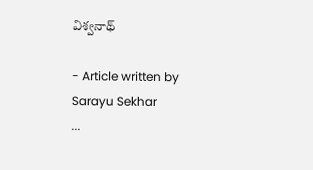విశ్వనాథ్

- Article written by Sarayu Sekhar
...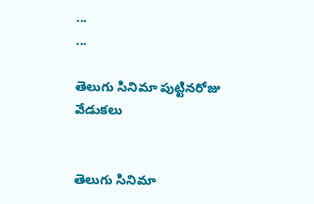...
...

తెలుగు సినిమా పుట్టినరోజు వేడుకలు


తెలుగు సినిమా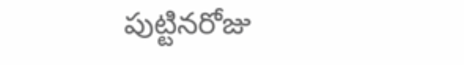పుట్టినరోజు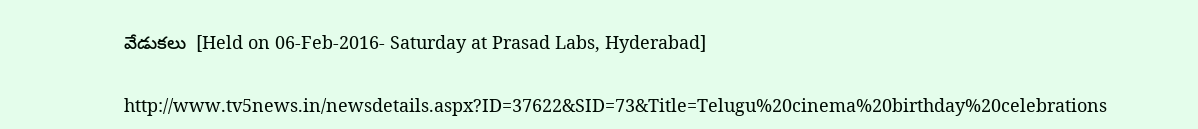వేడుకలు  [Held on 06-Feb-2016- Saturday at Prasad Labs, Hyderabad]

http://www.tv5news.in/newsdetails.aspx?ID=37622&SID=73&Title=Telugu%20cinema%20birthday%20celebrations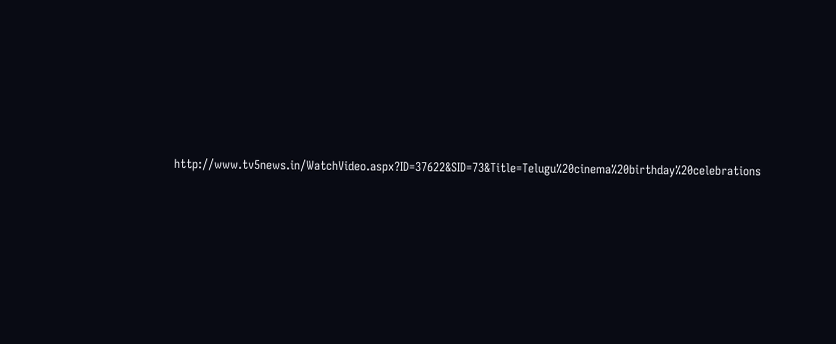http://www.tv5news.in/WatchVideo.aspx?ID=37622&SID=73&Title=Telugu%20cinema%20birthday%20celebrations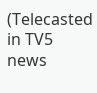(Telecasted in TV5 news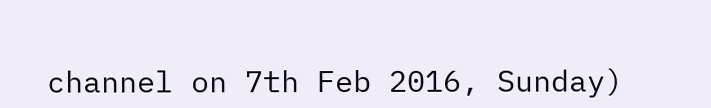channel on 7th Feb 2016, Sunday)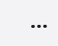...